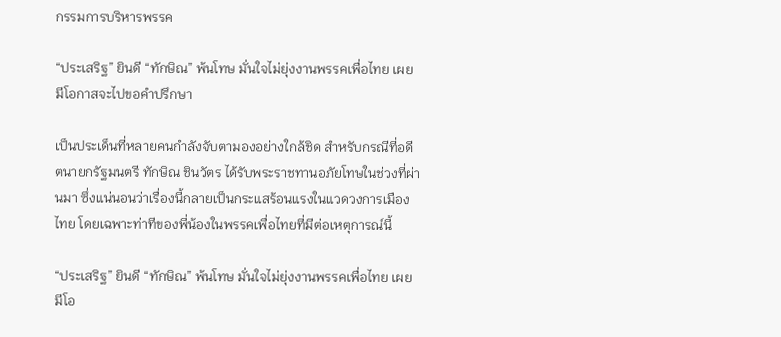กรรมการบริหารพรรค

“ประเสริฐ” ยินดี “ทักษิณ” พ้นโทษ มั่นใจไม่ยุ่งงานพรรคเพื่อไทย เผยมีโอกาสจะไปขอคำปรึกษา

เป็นประเด็นที่หลายคนกำลังจับตามองอย่างใกล้ชิด สำหรับกรณีที่อดีตนายกรัฐมนตรี ทักษิณ ชินวัตร ได้รับพระราชทานอภัยโทษในช่วงที่ผ่านมา ซึ่งแน่นอนว่าเรื่องนี้กลายเป็นกระแสร้อนแรงในแวดวงการเมืองไทย โดยเฉพาะท่าทีของพี่น้องในพรรคเพื่อไทยที่มีต่อเหตุการณ์นี้

“ประเสริฐ” ยินดี “ทักษิณ” พ้นโทษ มั่นใจไม่ยุ่งงานพรรคเพื่อไทย เผยมีโอ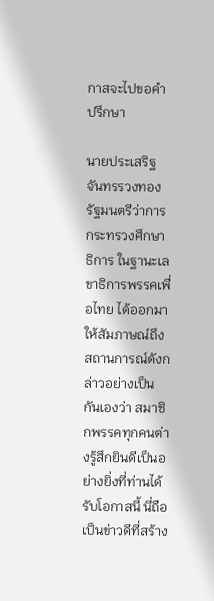กาสจะไปขอคำปรึกษา

นายประเสริฐ จันทรรวงทอง รัฐมนตรีว่าการกระทรวงศึกษาธิการ ในฐานะเลขาธิการพรรคเพื่อไทย ได้ออกมาให้สัมภาษณ์ถึงสถานการณ์ดังกล่าวอย่างเป็นกันเองว่า สมาชิกพรรคทุกคนต่างรู้สึกยินดีเป็นอย่างยิ่งที่ท่านได้รับโอกาสนี้ นี่ถือเป็นข่าวดีที่สร้าง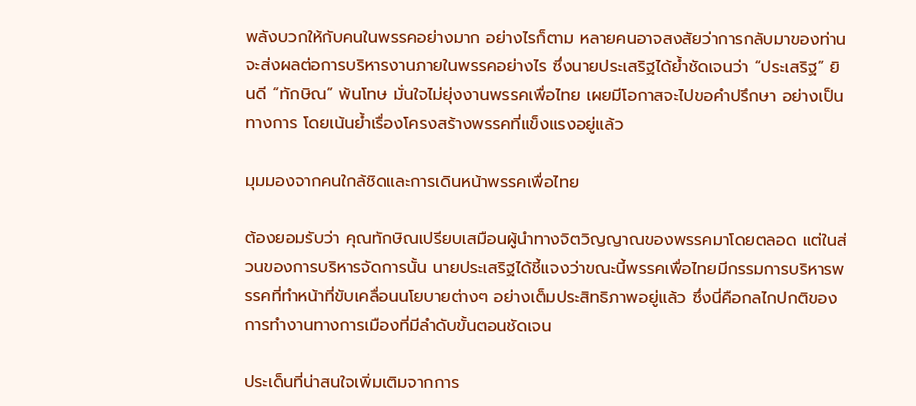พลังบวกให้กับคนในพรรคอย่างมาก อย่างไรก็ตาม หลายคนอาจสงสัยว่าการกลับมาของท่านจะส่งผลต่อการบริหารงานภายในพรรคอย่างไร ซึ่งนายประเสริฐได้ย้ำชัดเจนว่า “ประเสริฐ” ยินดี “ทักษิณ” พ้นโทษ มั่นใจไม่ยุ่งงานพรรคเพื่อไทย เผยมีโอกาสจะไปขอคำปรึกษา อย่างเป็นทางการ โดยเน้นย้ำเรื่องโครงสร้างพรรคที่แข็งแรงอยู่แล้ว

มุมมองจากคนใกล้ชิดและการเดินหน้าพรรคเพื่อไทย

ต้องยอมรับว่า คุณทักษิณเปรียบเสมือนผู้นำทางจิตวิญญาณของพรรคมาโดยตลอด แต่ในส่วนของการบริหารจัดการนั้น นายประเสริฐได้ชี้แจงว่าขณะนี้พรรคเพื่อไทยมีกรรมการบริหารพรรคที่ทำหน้าที่ขับเคลื่อนนโยบายต่างๆ อย่างเต็มประสิทธิภาพอยู่แล้ว ซึ่งนี่คือกลไกปกติของการทำงานทางการเมืองที่มีลำดับขั้นตอนชัดเจน

ประเด็นที่น่าสนใจเพิ่มเติมจากการ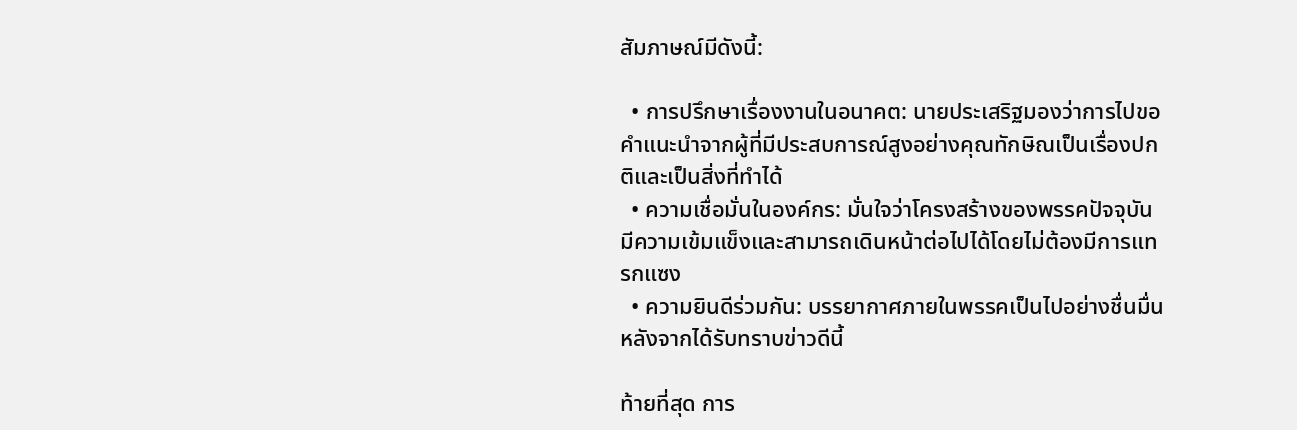สัมภาษณ์มีดังนี้:

  • การปรึกษาเรื่องงานในอนาคต: นายประเสริฐมองว่าการไปขอคำแนะนำจากผู้ที่มีประสบการณ์สูงอย่างคุณทักษิณเป็นเรื่องปกติและเป็นสิ่งที่ทำได้
  • ความเชื่อมั่นในองค์กร: มั่นใจว่าโครงสร้างของพรรคปัจจุบันมีความเข้มแข็งและสามารถเดินหน้าต่อไปได้โดยไม่ต้องมีการแทรกแซง
  • ความยินดีร่วมกัน: บรรยากาศภายในพรรคเป็นไปอย่างชื่นมื่นหลังจากได้รับทราบข่าวดีนี้

ท้ายที่สุด การ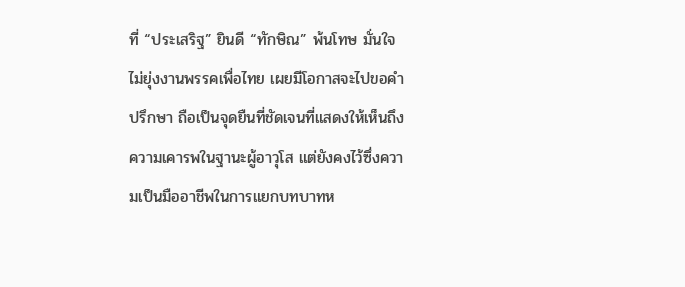ที่ “ประเสริฐ” ยินดี “ทักษิณ” พ้นโทษ มั่นใจไม่ยุ่งงานพรรคเพื่อไทย เผยมีโอกาสจะไปขอคำปรึกษา ถือเป็นจุดยืนที่ชัดเจนที่แสดงให้เห็นถึงความเคารพในฐานะผู้อาวุโส แต่ยังคงไว้ซึ่งความเป็นมืออาชีพในการแยกบทบาทห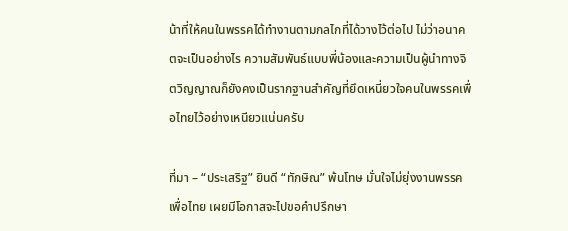น้าที่ให้คนในพรรคได้ทำงานตามกลไกที่ได้วางไว้ต่อไป ไม่ว่าอนาคตจะเป็นอย่างไร ความสัมพันธ์แบบพี่น้องและความเป็นผู้นำทางจิตวิญญาณก็ยังคงเป็นรากฐานสำคัญที่ยึดเหนี่ยวใจคนในพรรคเพื่อไทยไว้อย่างเหนียวแน่นครับ

ที่มา – “ประเสริฐ” ยินดี “ทักษิณ” พ้นโทษ มั่นใจไม่ยุ่งงานพรรคเพื่อไทย เผยมีโอกาสจะไปขอคำปรึกษา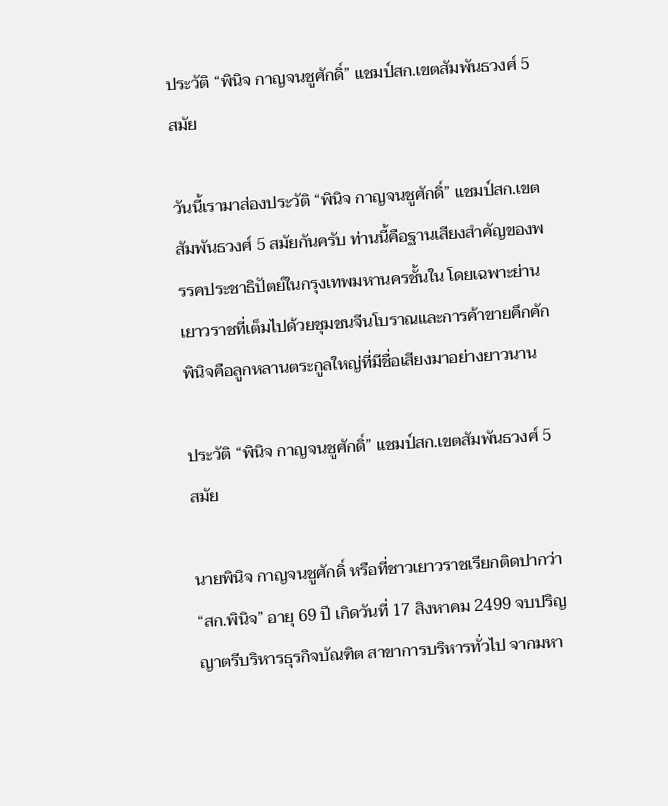ประวัติ “พินิจ กาญจนชูศักดิ์” แชมป์สก.เขตสัมพันธวงศ์ 5 สมัย

วันนี้เรามาส่องประวัติ “พินิจ กาญจนชูศักดิ์” แชมป์สก.เขตสัมพันธวงศ์ 5 สมัยกันครับ ท่านนี้คือฐานเสียงสำคัญของพรรคประชาธิปัตย์ในกรุงเทพมหานครชั้นใน โดยเฉพาะย่านเยาวราชที่เต็มไปด้วยชุมชนจีนโบราณและการค้าขายคึกคัก พินิจคือลูกหลานตระกูลใหญ่ที่มีชื่อเสียงมาอย่างยาวนาน

ประวัติ “พินิจ กาญจนชูศักดิ์” แชมป์สก.เขตสัมพันธวงศ์ 5 สมัย

นายพินิจ กาญจนชูศักดิ์ หรือที่ชาวเยาวราชเรียกติดปากว่า “สก.พินิจ” อายุ 69 ปี เกิดวันที่ 17 สิงหาคม 2499 จบปริญญาตรีบริหารธุรกิจบัณฑิต สาขาการบริหารทั่วไป จากมหา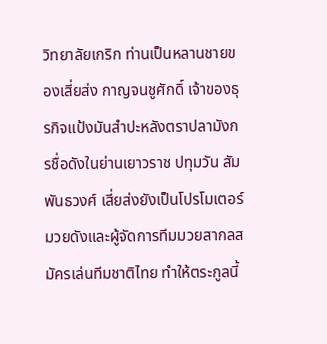วิทยาลัยเกริก ท่านเป็นหลานชายของเสี่ยส่ง กาญจนชูศักดิ์ เจ้าของธุรกิจแป้งมันสำปะหลังตราปลามังกรชื่อดังในย่านเยาวราช ปทุมวัน สัมพันธวงศ์ เสี่ยส่งยังเป็นโปรโมเตอร์มวยดังและผู้จัดการทีมมวยสากลสมัครเล่นทีมชาติไทย ทำให้ตระกูลนี้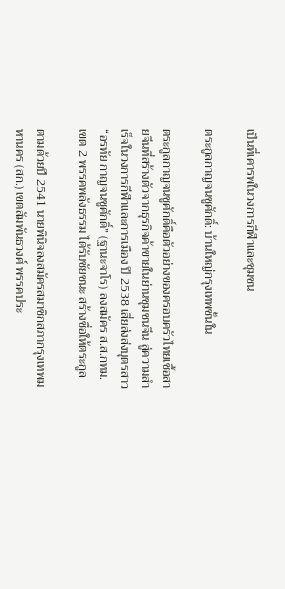เป็นที่เคารพในวงการกีฬาและชุมชน

ตระกูลกาญจนชูศักดิ์: บ้านใหญ่กรุงเทพชั้นใน

ตระกูลกาญจนชูศักดิ์คือตัวอย่างของครอบครัวไทยเชื้อสายจีนที่สร้างตัวจากธุรกิจค้าขายในย่านชุมชนจีน สู่ความสำเร็จในวงการกีฬาและการเมือง ปี 2538 เสี่ยส่งส่งบุตรสาว “อรทัย กาญจนชูศักดิ์” (ฐานะจาโร) ลงสมัคร ส.ส.กทม.เขต 2 พรรคพลังธรรม ได้รับชัยชนะ สร้างชื่อให้ตระกูล

ตามด้วยปี 2541 นายพินิจลงสมัครสมาชิกสภากรุงเทพมหานคร (สก.) เขตสัมพันธวงศ์ พรรคประ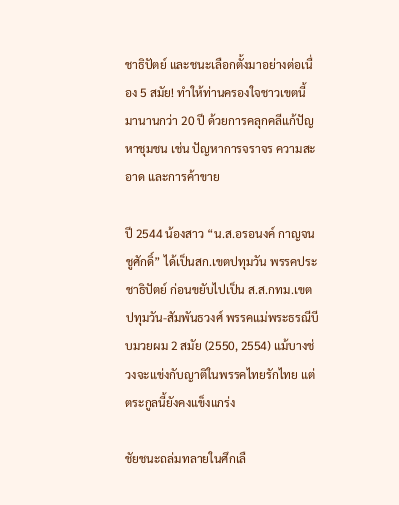ชาธิปัตย์ และชนะเลือกตั้งมาอย่างต่อเนื่อง 5 สมัย! ทำให้ท่านครองใจชาวเขตนี้มานานกว่า 20 ปี ด้วยการคลุกคลีแก้ปัญหาชุมชน เช่น ปัญหาการจราจร ความสะอาด และการค้าขาย

ปี 2544 น้องสาว “น.ส.อรอนงค์ กาญจนชูศักดิ์” ได้เป็นสก.เขตปทุมวัน พรรคประชาธิปัตย์ ก่อนขยับไปเป็น ส.ส.กทม.เขตปทุมวัน-สัมพันธวงศ์ พรรคแม่พระธรณีบีบมวยผม 2 สมัย (2550, 2554) แม้บางช่วงจะแข่งกับญาติในพรรคไทยรักไทย แต่ตระกูลนี้ยังคงแข็งแกร่ง

ชัยชนะถล่มทลายในศึกเลื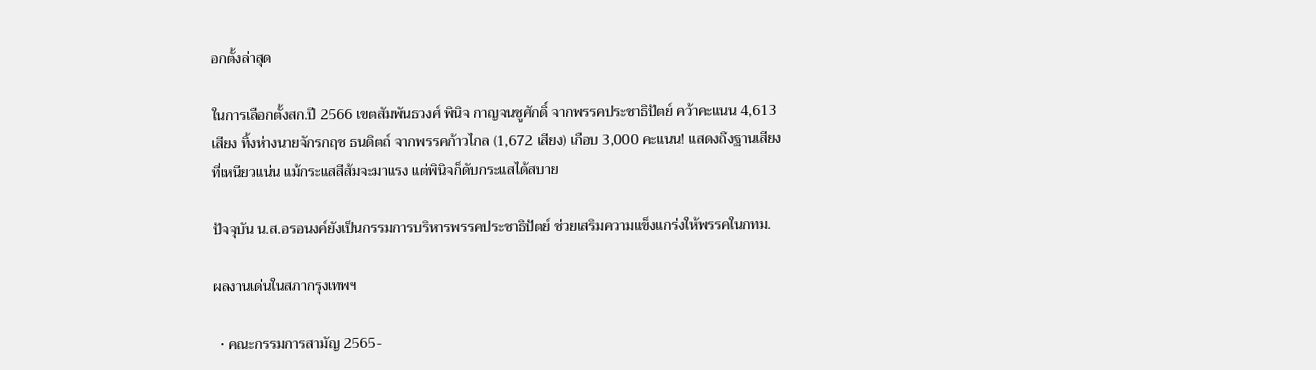อกตั้งล่าสุด

ในการเลือกตั้งสก.ปี 2566 เขตสัมพันธวงศ์ พินิจ กาญจนชูศักดิ์ จากพรรคประชาธิปัตย์ คว้าคะแนน 4,613 เสียง ทิ้งห่างนายจักรกฤช ธนดิตถ์ จากพรรคก้าวไกล (1,672 เสียง) เกือบ 3,000 คะแนน! แสดงถึงฐานเสียงที่เหนียวแน่น แม้กระแสสีส้มจะมาแรง แต่พินิจก็ดับกระแสได้สบาย

ปัจจุบัน น.ส.อรอนงค์ยังเป็นกรรมการบริหารพรรคประชาธิปัตย์ ช่วยเสริมความแข็งแกร่งให้พรรคในกทม.

ผลงานเด่นในสภากรุงเทพฯ

  • คณะกรรมการสามัญ 2565-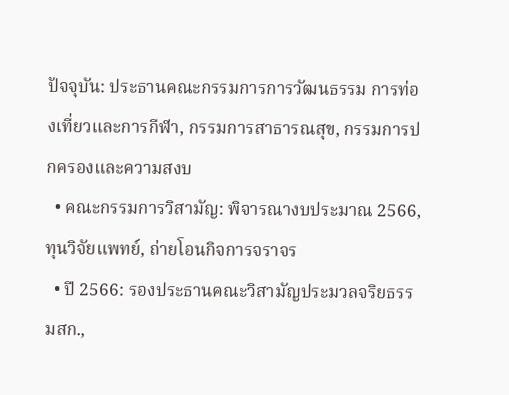ปัจจุบัน: ประธานคณะกรรมการการวัฒนธรรม การท่องเที่ยวและการกีฬา, กรรมการสาธารณสุข, กรรมการปกครองและความสงบ
  • คณะกรรมการวิสามัญ: พิจารณางบประมาณ 2566, ทุนวิจัยแพทย์, ถ่ายโอนกิจการจราจร
  • ปี 2566: รองประธานคณะวิสามัญประมวลจริยธรรมสก.,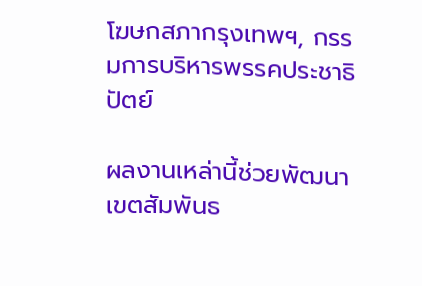โฆษกสภากรุงเทพฯ, กรรมการบริหารพรรคประชาธิปัตย์

ผลงานเหล่านี้ช่วยพัฒนาเขตสัมพันธ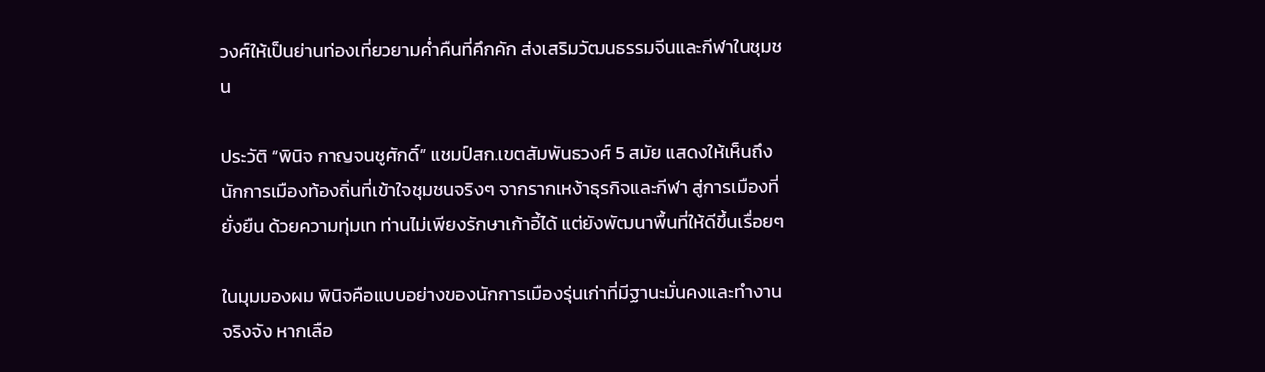วงศ์ให้เป็นย่านท่องเที่ยวยามค่ำคืนที่คึกคัก ส่งเสริมวัฒนธรรมจีนและกีฬาในชุมชน

ประวัติ “พินิจ กาญจนชูศักดิ์” แชมป์สก.เขตสัมพันธวงศ์ 5 สมัย แสดงให้เห็นถึงนักการเมืองท้องถิ่นที่เข้าใจชุมชนจริงๆ จากรากเหง้าธุรกิจและกีฬา สู่การเมืองที่ยั่งยืน ด้วยความทุ่มเท ท่านไม่เพียงรักษาเก้าอี้ได้ แต่ยังพัฒนาพื้นที่ให้ดีขึ้นเรื่อยๆ

ในมุมมองผม พินิจคือแบบอย่างของนักการเมืองรุ่นเก่าที่มีฐานะมั่นคงและทำงานจริงจัง หากเลือ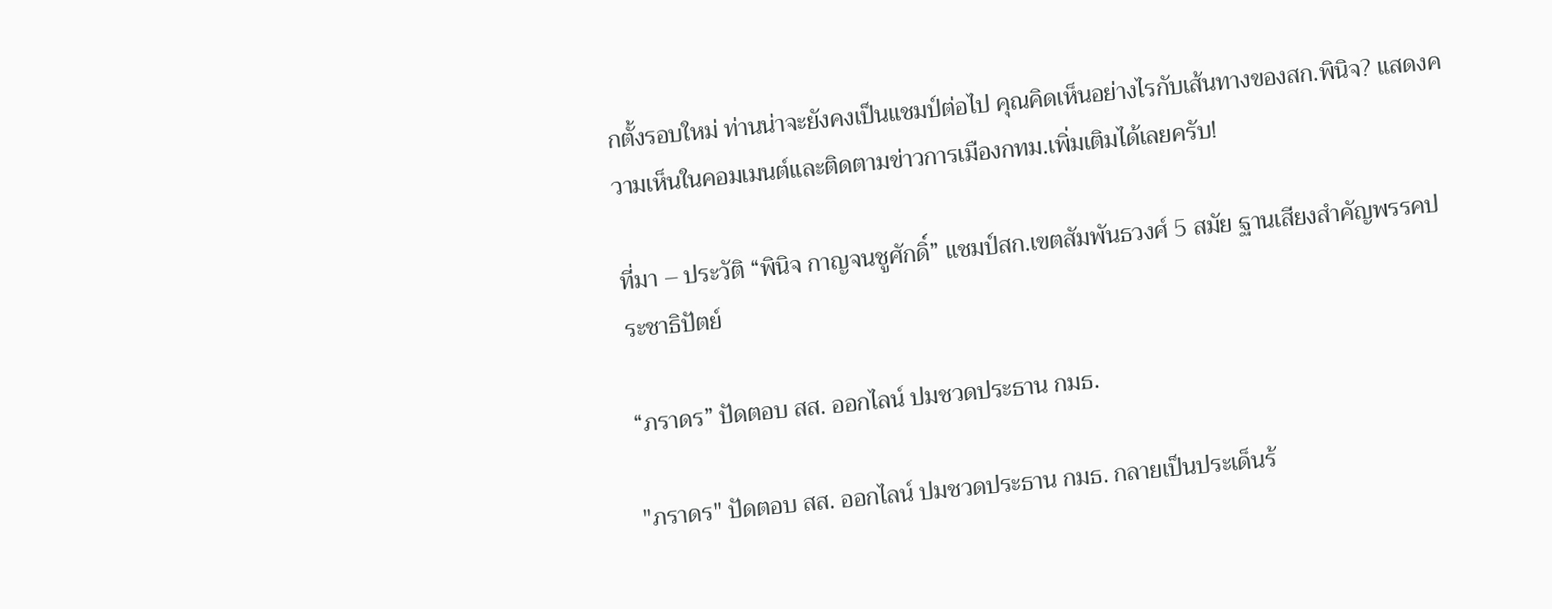กตั้งรอบใหม่ ท่านน่าจะยังคงเป็นแชมป์ต่อไป คุณคิดเห็นอย่างไรกับเส้นทางของสก.พินิจ? แสดงความเห็นในคอมเมนต์และติดตามข่าวการเมืองกทม.เพิ่มเติมได้เลยครับ!

ที่มา – ประวัติ “พินิจ กาญจนชูศักดิ์” แชมป์สก.เขตสัมพันธวงศ์ 5 สมัย ฐานเสียงสำคัญพรรคประชาธิปัตย์

“ภราดร” ปัดตอบ สส. ออกไลน์ ปมชวดประธาน กมธ.

"ภราดร" ปัดตอบ สส. ออกไลน์ ปมชวดประธาน กมธ. กลายเป็นประเด็นร้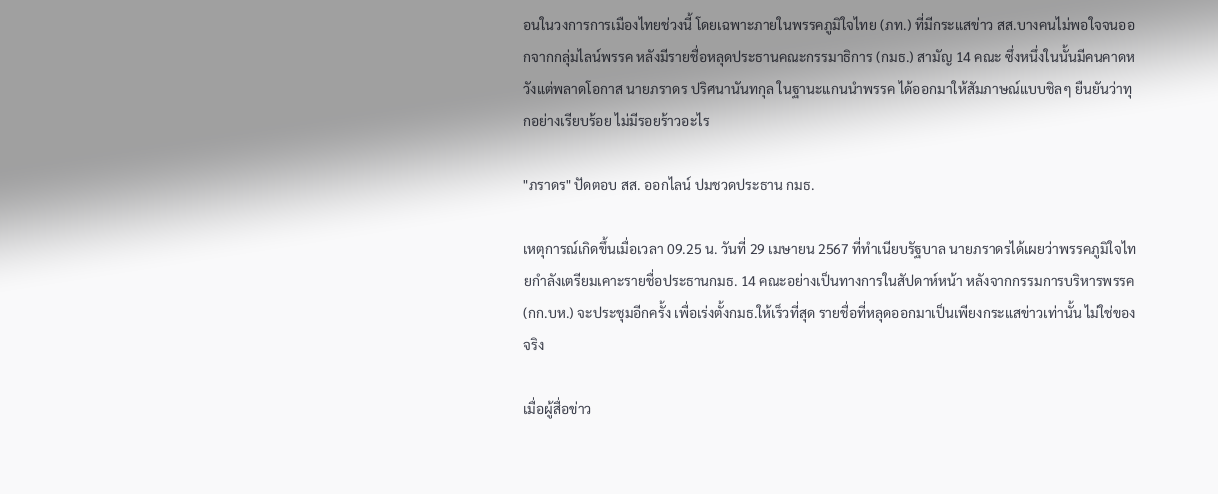อนในวงการการเมืองไทยช่วงนี้ โดยเฉพาะภายในพรรคภูมิใจไทย (ภท.) ที่มีกระแสข่าว สส.บางคนไม่พอใจจนออกจากกลุ่มไลน์พรรค หลังมีรายชื่อหลุดประธานคณะกรรมาธิการ (กมธ.) สามัญ 14 คณะ ซึ่งหนึ่งในนั้นมีคนคาดหวังแต่พลาดโอกาส นายภราดร ปริศนานันทกุล ในฐานะแกนนำพรรค ได้ออกมาให้สัมภาษณ์แบบชิลๆ ยืนยันว่าทุกอย่างเรียบร้อย ไม่มีรอยร้าวอะไร

"ภราดร" ปัดตอบ สส. ออกไลน์ ปมชวดประธาน กมธ.

เหตุการณ์เกิดขึ้นเมื่อเวลา 09.25 น. วันที่ 29 เมษายน 2567 ที่ทำเนียบรัฐบาล นายภราดรได้เผยว่าพรรคภูมิใจไทยกำลังเตรียมเคาะรายชื่อประธานกมธ. 14 คณะอย่างเป็นทางการในสัปดาห์หน้า หลังจากกรรมการบริหารพรรค (กก.บห.) จะประชุมอีกครั้ง เพื่อเร่งตั้งกมธ.ให้เร็วที่สุด รายชื่อที่หลุดออกมาเป็นเพียงกระแสข่าวเท่านั้น ไม่ใช่ของจริง

เมื่อผู้สื่อข่าว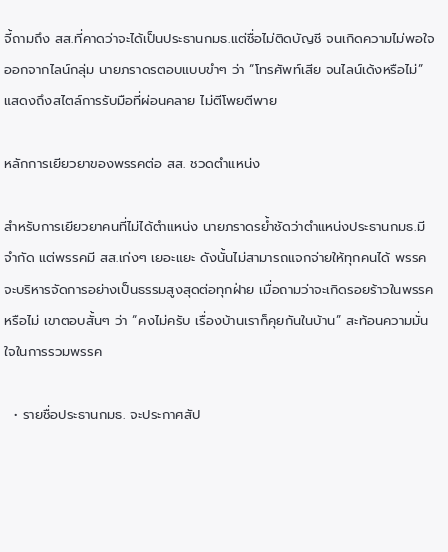จี้ถามถึง สส.ที่คาดว่าจะได้เป็นประธานกมธ.แต่ชื่อไม่ติดบัญชี จนเกิดความไม่พอใจออกจากไลน์กลุ่ม นายภราดรตอบแบบขำๆ ว่า “โทรศัพท์เสีย จนไลน์เด้งหรือไม่” แสดงถึงสไตล์การรับมือที่ผ่อนคลาย ไม่ตีโพยตีพาย

หลักการเยียวยาของพรรคต่อ สส. ชวดตำแหน่ง

สำหรับการเยียวยาคนที่ไม่ได้ตำแหน่ง นายภราดรย้ำชัดว่าตำแหน่งประธานกมธ.มีจำกัด แต่พรรคมี สส.เก่งๆ เยอะแยะ ดังนั้นไม่สามารถแจกจ่ายให้ทุกคนได้ พรรคจะบริหารจัดการอย่างเป็นธรรมสูงสุดต่อทุกฝ่าย เมื่อถามว่าจะเกิดรอยร้าวในพรรคหรือไม่ เขาตอบสั้นๆ ว่า “คงไม่ครับ เรื่องบ้านเราก็คุยกันในบ้าน” สะท้อนความมั่นใจในการรวมพรรค

  • รายชื่อประธานกมธ. จะประกาศสัป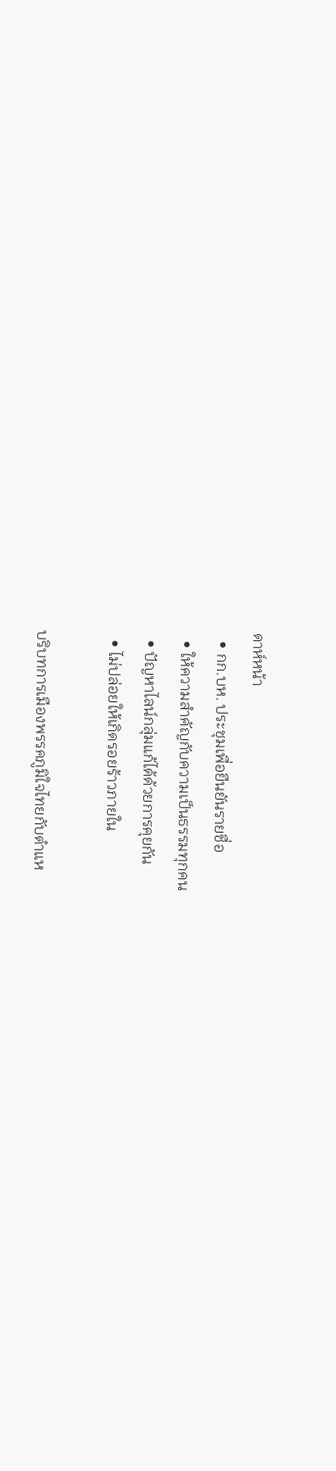ดาห์หน้า
  • กก.บห. ประชุมเพื่อยืนยันรายชื่อ
  • ให้ความสำคัญกับความเป็นธรรมทุกคน
  • ปัญหาไลน์กลุ่มแก้ได้ด้วยการคุยกัน
  • ไม่ปล่อยให้เกิดรอยร้าวภายใน

บริบทการเมืองพรรคภูมิใจไทยกับตำแห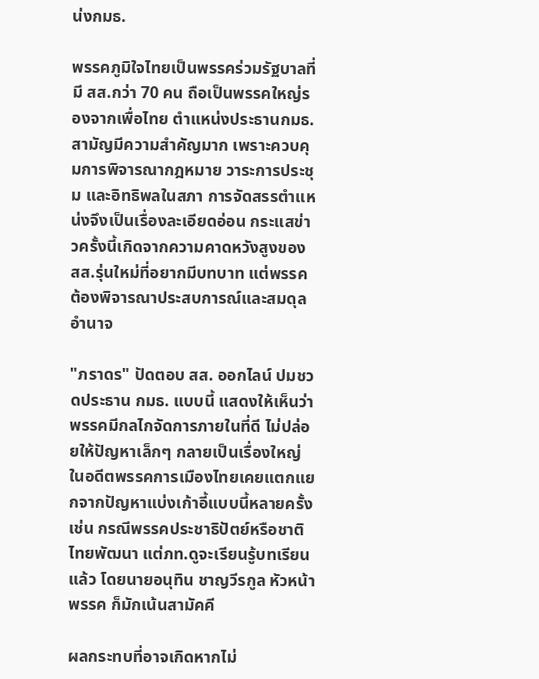น่งกมธ.

พรรคภูมิใจไทยเป็นพรรคร่วมรัฐบาลที่มี สส.กว่า 70 คน ถือเป็นพรรคใหญ่รองจากเพื่อไทย ตำแหน่งประธานกมธ.สามัญมีความสำคัญมาก เพราะควบคุมการพิจารณากฎหมาย วาระการประชุม และอิทธิพลในสภา การจัดสรรตำแหน่งจึงเป็นเรื่องละเอียดอ่อน กระแสข่าวครั้งนี้เกิดจากความคาดหวังสูงของ สส.รุ่นใหม่ที่อยากมีบทบาท แต่พรรคต้องพิจารณาประสบการณ์และสมดุลอำนาจ

"ภราดร" ปัดตอบ สส. ออกไลน์ ปมชวดประธาน กมธ. แบบนี้ แสดงให้เห็นว่าพรรคมีกลไกจัดการภายในที่ดี ไม่ปล่อยให้ปัญหาเล็กๆ กลายเป็นเรื่องใหญ่ ในอดีตพรรคการเมืองไทยเคยแตกแยกจากปัญหาแบ่งเก้าอี้แบบนี้หลายครั้ง เช่น กรณีพรรคประชาธิปัตย์หรือชาติไทยพัฒนา แต่ภท.ดูจะเรียนรู้บทเรียนแล้ว โดยนายอนุทิน ชาญวีรกูล หัวหน้าพรรค ก็มักเน้นสามัคคี

ผลกระทบที่อาจเกิดหากไม่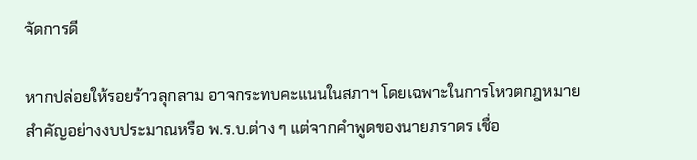จัดการดี

หากปล่อยให้รอยร้าวลุกลาม อาจกระทบคะแนนในสภาฯ โดยเฉพาะในการโหวตกฎหมายสำคัญอย่างงบประมาณหรือ พ.ร.บ.ต่าง ๆ แต่จากคำพูดของนายภราดร เชื่อ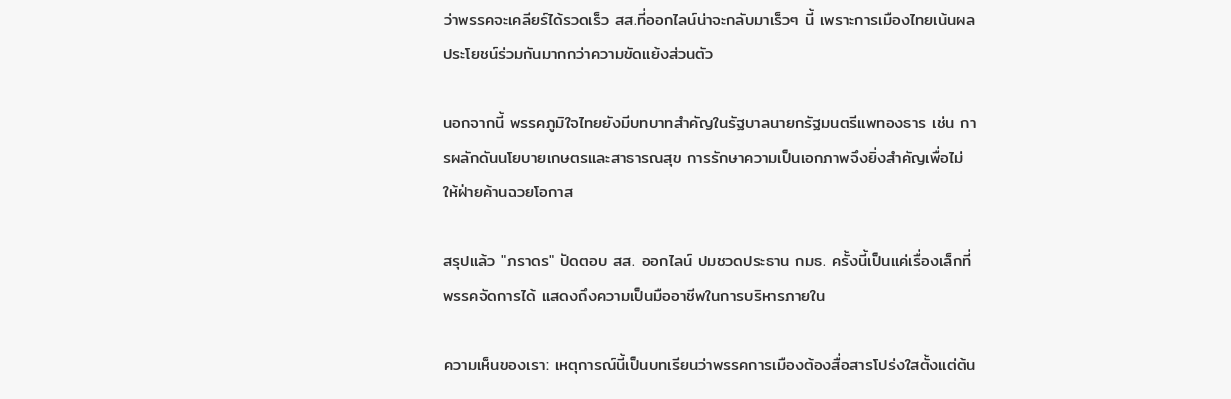ว่าพรรคจะเคลียร์ได้รวดเร็ว สส.ที่ออกไลน์น่าจะกลับมาเร็วๆ นี้ เพราะการเมืองไทยเน้นผลประโยชน์ร่วมกันมากกว่าความขัดแย้งส่วนตัว

นอกจากนี้ พรรคภูมิใจไทยยังมีบทบาทสำคัญในรัฐบาลนายกรัฐมนตรีแพทองธาร เช่น การผลักดันนโยบายเกษตรและสาธารณสุข การรักษาความเป็นเอกภาพจึงยิ่งสำคัญเพื่อไม่ให้ฝ่ายค้านฉวยโอกาส

สรุปแล้ว "ภราดร" ปัดตอบ สส. ออกไลน์ ปมชวดประธาน กมธ. ครั้งนี้เป็นแค่เรื่องเล็กที่พรรคจัดการได้ แสดงถึงความเป็นมืออาชีพในการบริหารภายใน

ความเห็นของเรา: เหตุการณ์นี้เป็นบทเรียนว่าพรรคการเมืองต้องสื่อสารโปร่งใสตั้งแต่ต้น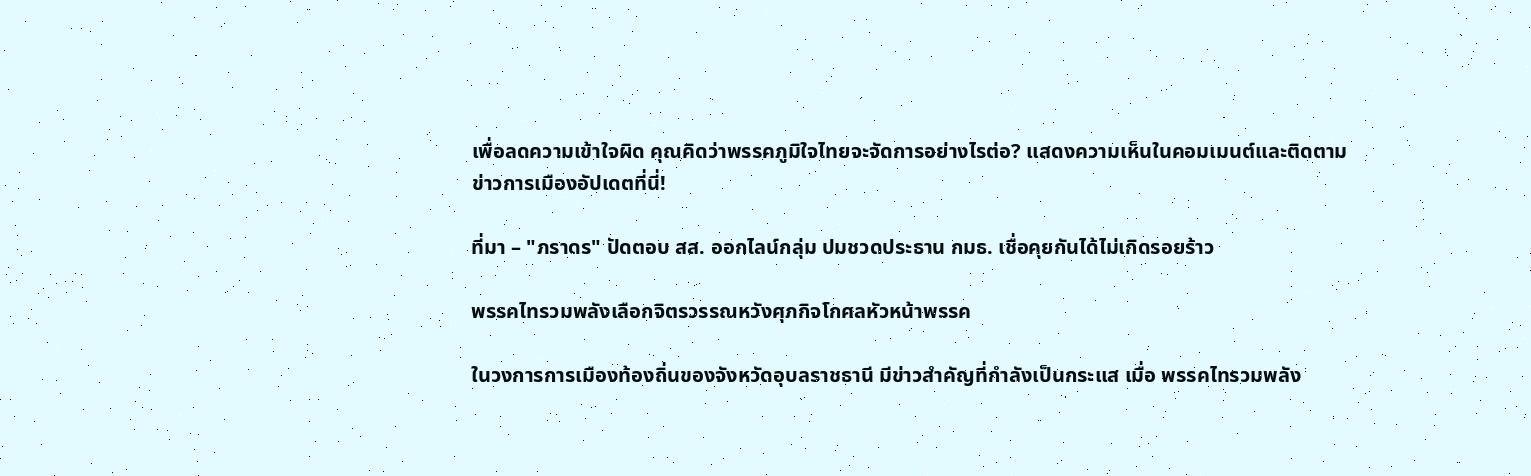เพื่อลดความเข้าใจผิด คุณคิดว่าพรรคภูมิใจไทยจะจัดการอย่างไรต่อ? แสดงความเห็นในคอมเมนต์และติดตามข่าวการเมืองอัปเดตที่นี่!

ที่มา – "ภราดร" ปัดตอบ สส. ออกไลน์กลุ่ม ปมชวดประธาน กมธ. เชื่อคุยกันได้ไม่เกิดรอยร้าว

พรรคไทรวมพลังเลือกจิตรวรรณหวังศุภกิจโกศลหัวหน้าพรรค

ในวงการการเมืองท้องถิ่นของจังหวัดอุบลราชธานี มีข่าวสำคัญที่กำลังเป็นกระแส เมื่อ พรรคไทรวมพลัง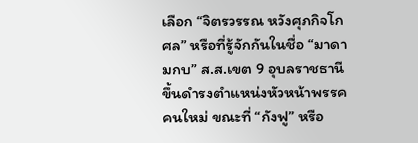เลือก “จิตรวรรณ หวังศุภกิจโกศล” หรือที่รู้จักกันในชื่อ “มาดามกบ” ส.ส.เขต 9 อุบลราชธานี ขึ้นดำรงตำแหน่งหัวหน้าพรรคคนใหม่ ขณะที่ “กังฟู” หรือ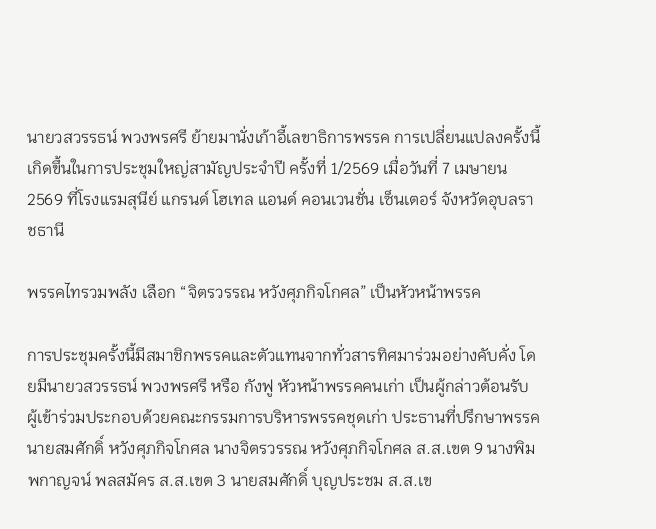นายวสวรรธน์ พวงพรศรี ย้ายมานั่งเก้าอี้เลขาธิการพรรค การเปลี่ยนแปลงครั้งนี้เกิดขึ้นในการประชุมใหญ่สามัญประจำปี ครั้งที่ 1/2569 เมื่อวันที่ 7 เมษายน 2569 ที่โรงแรมสุนีย์ แกรนด์ โฮเทล แอนด์ คอนเวนชั่น เซ็นเตอร์ จังหวัดอุบลราชธานี

พรรคไทรวมพลัง เลือก “จิตรวรรณ หวังศุภกิจโกศล” เป็นหัวหน้าพรรค

การประชุมครั้งนี้มีสมาชิกพรรคและตัวแทนจากทั่วสารทิศมาร่วมอย่างคับคั่ง โดยมีนายวสวรรธน์ พวงพรศรี หรือ กังฟู หัวหน้าพรรคคนเก่า เป็นผู้กล่าวต้อนรับ ผู้เข้าร่วมประกอบด้วยคณะกรรมการบริหารพรรคชุดเก่า ประธานที่ปรึกษาพรรค นายสมศักดิ์ หวังศุภกิจโกศล นางจิตรวรรณ หวังศุภกิจโกศล ส.ส.เขต 9 นางพิมพกาญจน์ พลสมัคร ส.ส.เขต 3 นายสมศักดิ์ บุญประชม ส.ส.เข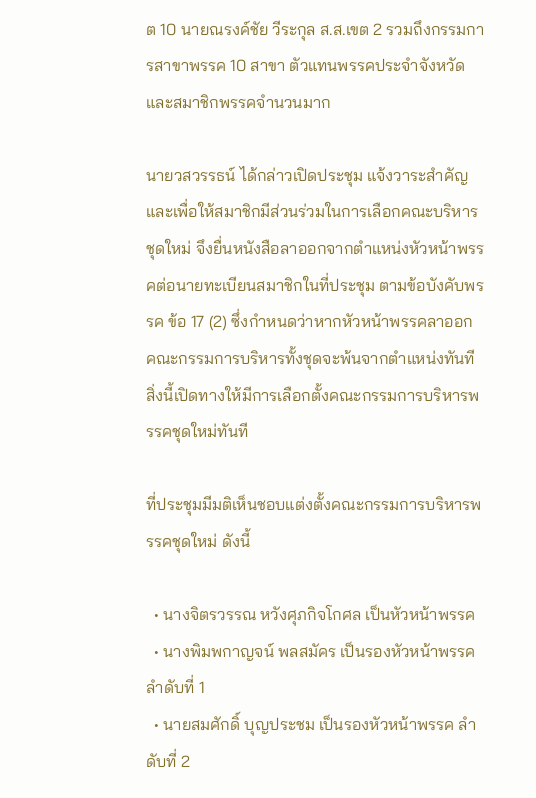ต 10 นายณรงค์ชัย วีระกุล ส.ส.เขต 2 รวมถึงกรรมการสาขาพรรค 10 สาขา ตัวแทนพรรคประจำจังหวัด และสมาชิกพรรคจำนวนมาก

นายวสวรรธน์ ได้กล่าวเปิดประชุม แจ้งวาระสำคัญ และเพื่อให้สมาชิกมีส่วนร่วมในการเลือกคณะบริหารชุดใหม่ จึงยื่นหนังสือลาออกจากตำแหน่งหัวหน้าพรรคต่อนายทะเบียนสมาชิกในที่ประชุม ตามข้อบังคับพรรค ข้อ 17 (2) ซึ่งกำหนดว่าหากหัวหน้าพรรคลาออก คณะกรรมการบริหารทั้งชุดจะพ้นจากตำแหน่งทันที สิ่งนี้เปิดทางให้มีการเลือกตั้งคณะกรรมการบริหารพรรคชุดใหม่ทันที

ที่ประชุมมีมติเห็นชอบแต่งตั้งคณะกรรมการบริหารพรรคชุดใหม่ ดังนี้

  • นางจิตรวรรณ หวังศุภกิจโกศล เป็นหัวหน้าพรรค
  • นางพิมพกาญจน์ พลสมัคร เป็นรองหัวหน้าพรรค ลำดับที่ 1
  • นายสมศักดิ์ บุญประชม เป็นรองหัวหน้าพรรค ลำดับที่ 2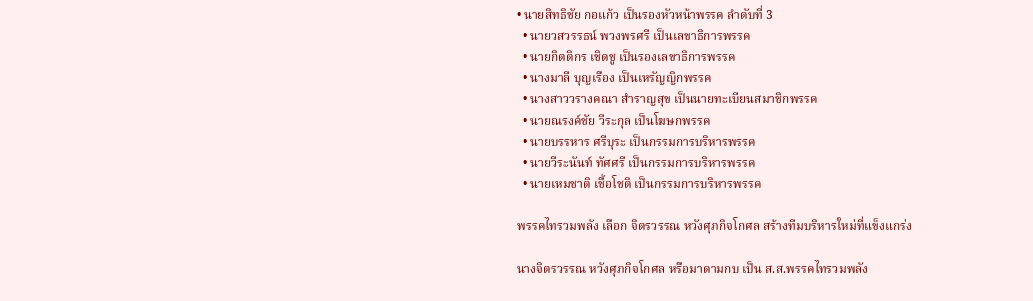• นายสิทธิชัย กอแก้ว เป็นรองหัวหน้าพรรค ลำดับที่ 3
  • นายวสวรรธน์ พวงพรศรี เป็นเลขาธิการพรรค
  • นายกิตติกร เชิดชู เป็นรองเลขาธิการพรรค
  • นางมาลี บุญเรือง เป็นเหรัญญิกพรรค
  • นางสาววรางคณา สำราญสุข เป็นนายทะเบียนสมาชิกพรรค
  • นายณรงค์ชัย วีระกุล เป็นโฆษกพรรค
  • นายบรรหาร ศรีบุระ เป็นกรรมการบริหารพรรค
  • นายวีระนันท์ ทัศศรี เป็นกรรมการบริหารพรรค
  • นายเหมชาติ เชื้อโชติ เป็นกรรมการบริหารพรรค

พรรคไทรวมพลัง เลือก จิตรวรรณ หวังศุภกิจโกศล สร้างทีมบริหารใหม่ที่แข็งแกร่ง

นางจิตรวรรณ หวังศุภกิจโกศล หรือมาดามกบ เป็น ส.ส.พรรคไทรวมพลัง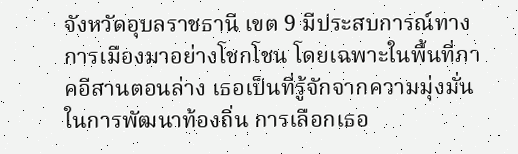จังหวัดอุบลราชธานี เขต 9 มีประสบการณ์ทางการเมืองมาอย่างโชกโชน โดยเฉพาะในพื้นที่ภาคอีสานตอนล่าง เธอเป็นที่รู้จักจากความมุ่งมั่นในการพัฒนาท้องถิ่น การเลือกเธอ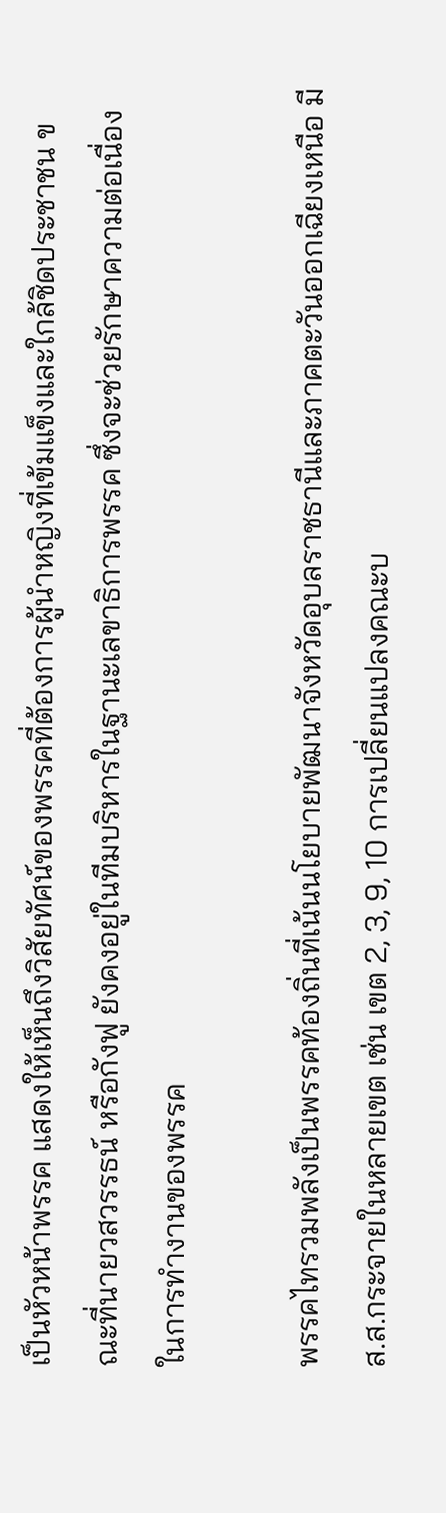เป็นหัวหน้าพรรค แสดงให้เห็นถึงวิสัยทัศน์ของพรรคที่ต้องการผู้นำหญิงที่เข้มแข็งและใกล้ชิดประชาชน ขณะที่นายวสวรรธน์ หรือกังฟู ยังคงอยู่ในทีมบริหารในฐานะเลขาธิการพรรค ซึ่งจะช่วยรักษาความต่อเนื่องในการทำงานของพรรค

พรรคไทรวมพลังเป็นพรรคท้องถิ่นที่เน้นนโยบายพัฒนาจังหวัดอุบลราชธานีและภาคตะวันออกเฉียงเหนือ มี ส.ส.กระจายในหลายเขต เช่น เขต 2, 3, 9, 10 การเปลี่ยนแปลงคณะบ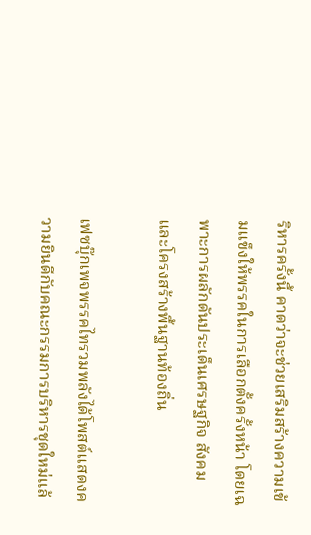ริหารครั้งนี้ คาดว่าจะช่วยเสริมสร้างความเข้มแข็งให้พรรคในการเลือกตั้งครั้งหน้า โดยเฉพาะการผลักดันประเด็นเศรษฐกิจ สังคม และโครงสร้างพื้นฐานท้องถิ่น

เฟซบุ๊กเพจพรรคไทรวมพลังได้โพสต์แสดงความยินดีกับคณะกรรมการบริหารชุดใหม่แล้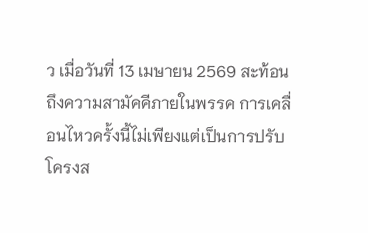ว เมื่อวันที่ 13 เมษายน 2569 สะท้อนถึงความสามัคคีภายในพรรค การเคลื่อนไหวครั้งนี้ไม่เพียงแต่เป็นการปรับโครงส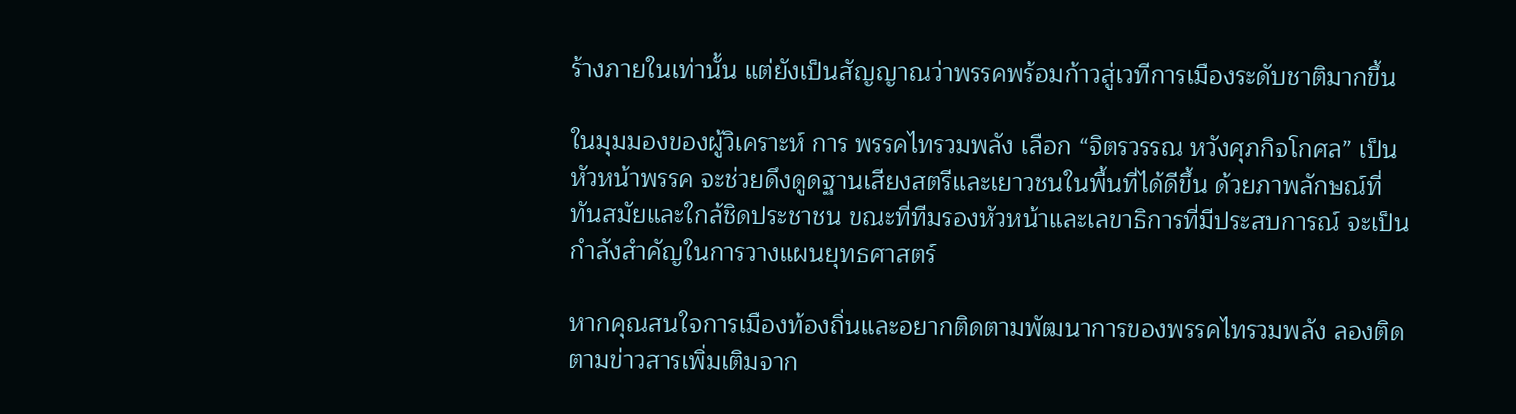ร้างภายในเท่านั้น แต่ยังเป็นสัญญาณว่าพรรคพร้อมก้าวสู่เวทีการเมืองระดับชาติมากขึ้น

ในมุมมองของผู้วิเคราะห์ การ พรรคไทรวมพลัง เลือก “จิตรวรรณ หวังศุภกิจโกศล” เป็นหัวหน้าพรรค จะช่วยดึงดูดฐานเสียงสตรีและเยาวชนในพื้นที่ได้ดีขึ้น ด้วยภาพลักษณ์ที่ทันสมัยและใกล้ชิดประชาชน ขณะที่ทีมรองหัวหน้าและเลขาธิการที่มีประสบการณ์ จะเป็นกำลังสำคัญในการวางแผนยุทธศาสตร์

หากคุณสนใจการเมืองท้องถิ่นและอยากติดตามพัฒนาการของพรรคไทรวมพลัง ลองติดตามข่าวสารเพิ่มเติมจาก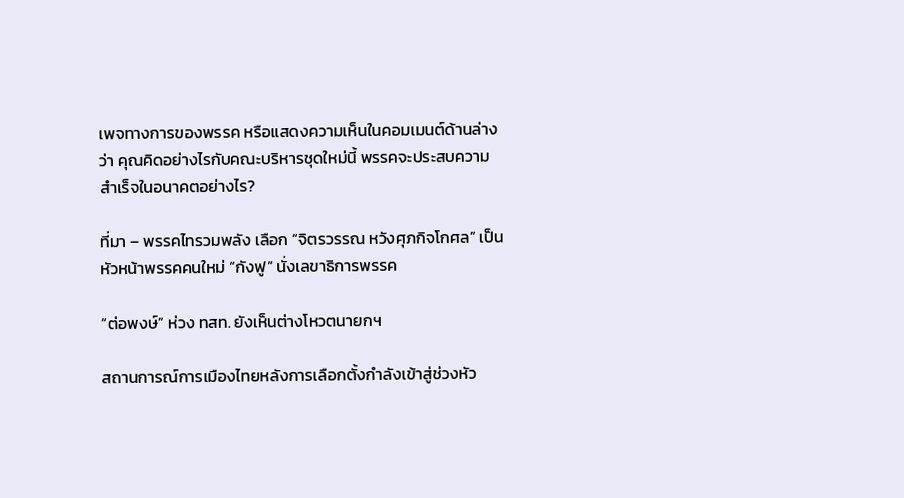เพจทางการของพรรค หรือแสดงความเห็นในคอมเมนต์ด้านล่างว่า คุณคิดอย่างไรกับคณะบริหารชุดใหม่นี้ พรรคจะประสบความสำเร็จในอนาคตอย่างไร?

ที่มา – พรรคไทรวมพลัง เลือก “จิตรวรรณ หวังศุภกิจโกศล” เป็นหัวหน้าพรรคคนใหม่ “กังฟู” นั่งเลขาธิการพรรค

“ต่อพงษ์” ห่วง ทสท. ยังเห็นต่างโหวตนายกฯ

สถานการณ์การเมืองไทยหลังการเลือกตั้งกำลังเข้าสู่ช่วงหัว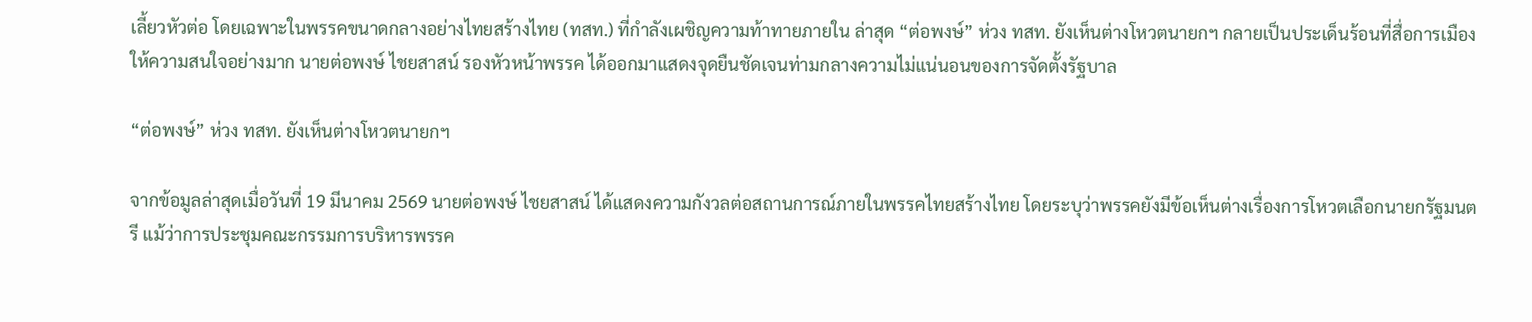เลี้ยวหัวต่อ โดยเฉพาะในพรรคขนาดกลางอย่างไทยสร้างไทย (ทสท.) ที่กำลังเผชิญความท้าทายภายใน ล่าสุด “ต่อพงษ์” ห่วง ทสท. ยังเห็นต่างโหวตนายกฯ กลายเป็นประเด็นร้อนที่สื่อการเมืองให้ความสนใจอย่างมาก นายต่อพงษ์ ไชยสาสน์ รองหัวหน้าพรรค ได้ออกมาแสดงจุดยืนชัดเจนท่ามกลางความไม่แน่นอนของการจัดตั้งรัฐบาล

“ต่อพงษ์” ห่วง ทสท. ยังเห็นต่างโหวตนายกฯ

จากข้อมูลล่าสุดเมื่อวันที่ 19 มีนาคม 2569 นายต่อพงษ์ ไชยสาสน์ ได้แสดงความกังวลต่อสถานการณ์ภายในพรรคไทยสร้างไทย โดยระบุว่าพรรคยังมีข้อเห็นต่างเรื่องการโหวตเลือกนายกรัฐมนตรี แม้ว่าการประชุมคณะกรรมการบริหารพรรค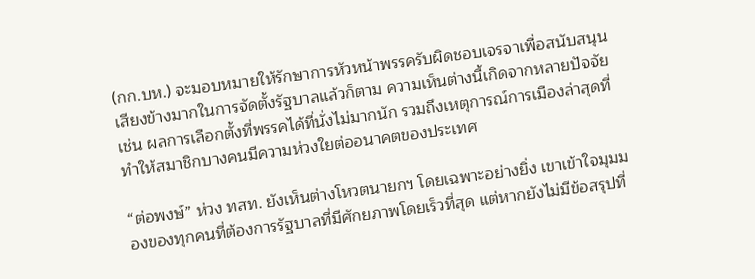(กก.บห.) จะมอบหมายให้รักษาการหัวหน้าพรรครับผิดชอบเจรจาเพื่อสนับสนุนเสียงข้างมากในการจัดตั้งรัฐบาลแล้วก็ตาม ความเห็นต่างนี้เกิดจากหลายปัจจัย เช่น ผลการเลือกตั้งที่พรรคได้ที่นั่งไม่มากนัก รวมถึงเหตุการณ์การเมืองล่าสุดที่ทำให้สมาชิกบางคนมีความห่วงใยต่ออนาคตของประเทศ

“ต่อพงษ์” ห่วง ทสท. ยังเห็นต่างโหวตนายกฯ โดยเฉพาะอย่างยิ่ง เขาเข้าใจมุมมองของทุกคนที่ต้องการรัฐบาลที่มีศักยภาพโดยเร็วที่สุด แต่หากยังไม่มีข้อสรุปที่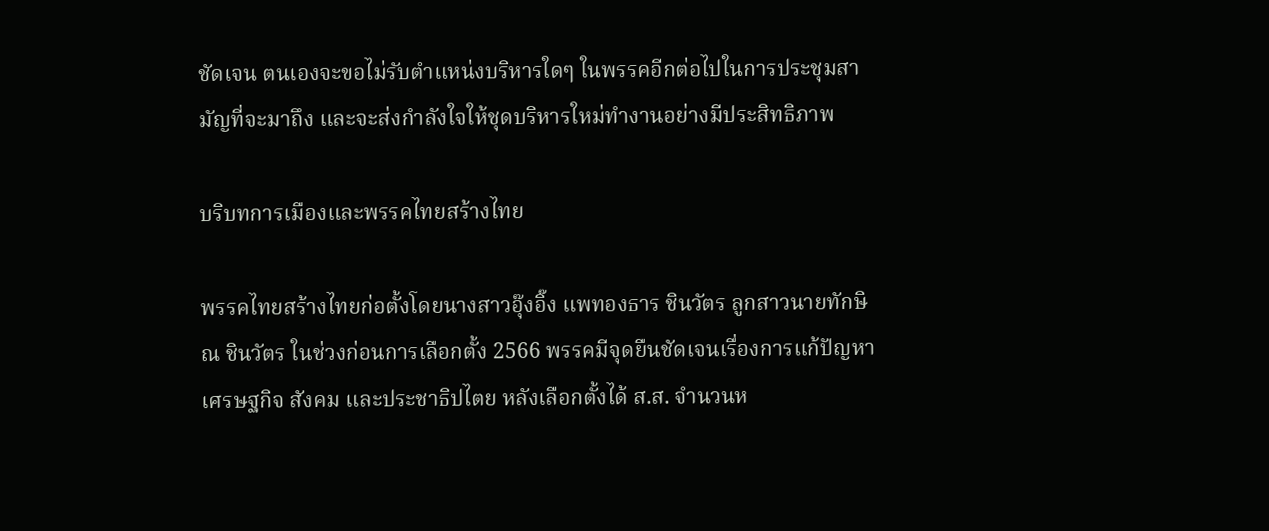ชัดเจน ตนเองจะขอไม่รับตำแหน่งบริหารใดๆ ในพรรคอีกต่อไปในการประชุมสามัญที่จะมาถึง และจะส่งกำลังใจให้ชุดบริหารใหม่ทำงานอย่างมีประสิทธิภาพ

บริบทการเมืองและพรรคไทยสร้างไทย

พรรคไทยสร้างไทยก่อตั้งโดยนางสาวอุ๊งอิ๊ง แพทองธาร ชินวัตร ลูกสาวนายทักษิณ ชินวัตร ในช่วงก่อนการเลือกตั้ง 2566 พรรคมีจุดยืนชัดเจนเรื่องการแก้ปัญหาเศรษฐกิจ สังคม และประชาธิปไตย หลังเลือกตั้งได้ ส.ส. จำนวนห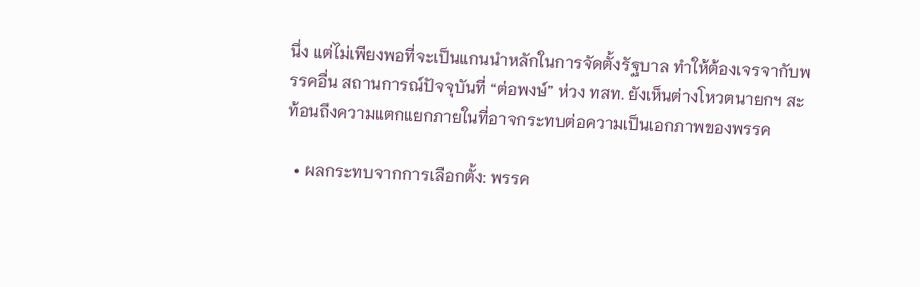นึ่ง แต่ไม่เพียงพอที่จะเป็นแกนนำหลักในการจัดตั้งรัฐบาล ทำให้ต้องเจรจากับพรรคอื่น สถานการณ์ปัจจุบันที่ “ต่อพงษ์” ห่วง ทสท. ยังเห็นต่างโหวตนายกฯ สะท้อนถึงความแตกแยกภายในที่อาจกระทบต่อความเป็นเอกภาพของพรรค

  • ผลกระทบจากการเลือกตั้ง: พรรค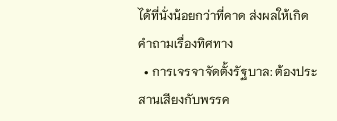ได้ที่นั่งน้อยกว่าที่คาด ส่งผลให้เกิดคำถามเรื่องทิศทาง
  • การเจรจาจัดตั้งรัฐบาล: ต้องประสานเสียงกับพรรค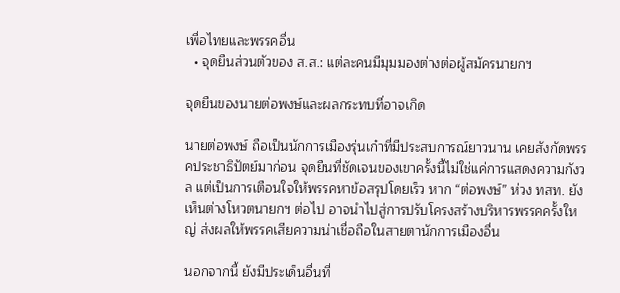เพื่อไทยและพรรคอื่น
  • จุดยืนส่วนตัวของ ส.ส.: แต่ละคนมีมุมมองต่างต่อผู้สมัครนายกฯ

จุดยืนของนายต่อพงษ์และผลกระทบที่อาจเกิด

นายต่อพงษ์ ถือเป็นนักการเมืองรุ่นเก๋าที่มีประสบการณ์ยาวนาน เคยสังกัดพรรคประชาธิปัตย์มาก่อน จุดยืนที่ชัดเจนของเขาครั้งนี้ไม่ใช่แค่การแสดงความกังวล แต่เป็นการเตือนใจให้พรรคหาข้อสรุปโดยเร็ว หาก “ต่อพงษ์” ห่วง ทสท. ยังเห็นต่างโหวตนายกฯ ต่อไป อาจนำไปสู่การปรับโครงสร้างบริหารพรรคครั้งใหญ่ ส่งผลให้พรรคเสียความน่าเชื่อถือในสายตานักการเมืองอื่น

นอกจากนี้ ยังมีประเด็นอื่นที่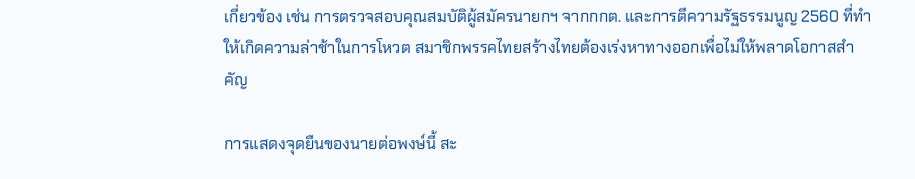เกี่ยวข้อง เช่น การตรวจสอบคุณสมบัติผู้สมัครนายกฯ จากกกต. และการตีความรัฐธรรมนูญ 2560 ที่ทำให้เกิดความล่าช้าในการโหวต สมาชิกพรรคไทยสร้างไทยต้องเร่งหาทางออกเพื่อไม่ให้พลาดโอกาสสำคัญ

การแสดงจุดยืนของนายต่อพงษ์นี้ สะ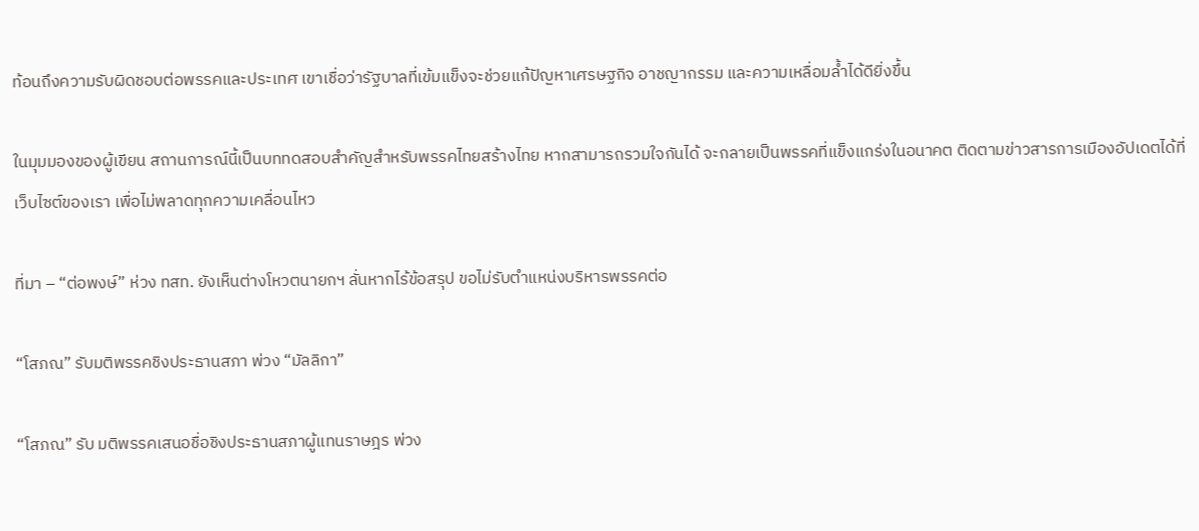ท้อนถึงความรับผิดชอบต่อพรรคและประเทศ เขาเชื่อว่ารัฐบาลที่เข้มแข็งจะช่วยแก้ปัญหาเศรษฐกิจ อาชญากรรม และความเหลื่อมล้ำได้ดียิ่งขึ้น

ในมุมมองของผู้เขียน สถานการณ์นี้เป็นบททดสอบสำคัญสำหรับพรรคไทยสร้างไทย หากสามารถรวมใจกันได้ จะกลายเป็นพรรคที่แข็งแกร่งในอนาคต ติดตามข่าวสารการเมืองอัปเดตได้ที่เว็บไซต์ของเรา เพื่อไม่พลาดทุกความเคลื่อนไหว

ที่มา – “ต่อพงษ์” ห่วง ทสท. ยังเห็นต่างโหวตนายกฯ ลั่นหากไร้ข้อสรุป ขอไม่รับตำแหน่งบริหารพรรคต่อ

“โสภณ” รับมติพรรคชิงประธานสภา พ่วง “มัลลิกา”

“โสภณ” รับ มติพรรคเสนอชื่อชิงประธานสภาผู้แทนราษฎร พ่วง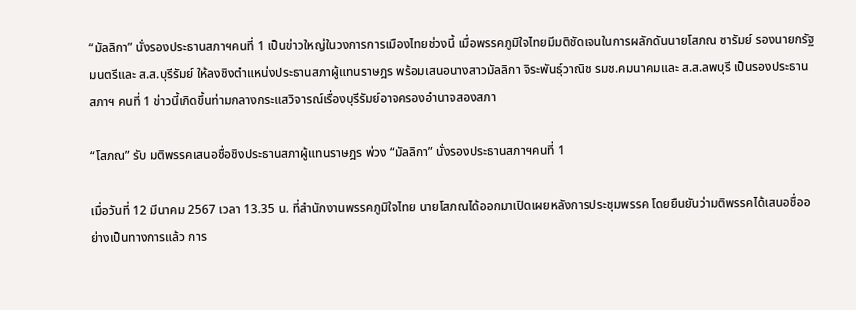“มัลลิกา” นั่งรองประธานสภาฯคนที่ 1 เป็นข่าวใหญ่ในวงการการเมืองไทยช่วงนี้ เมื่อพรรคภูมิใจไทยมีมติชัดเจนในการผลักดันนายโสภณ ซารัมย์ รองนายกรัฐมนตรีและ ส.ส.บุรีรัมย์ ให้ลงชิงตำแหน่งประธานสภาผู้แทนราษฎร พร้อมเสนอนางสาวมัลลิกา จิระพันธุ์วาณิช รมช.คมนาคมและ ส.ส.ลพบุรี เป็นรองประธานสภาฯ คนที่ 1 ข่าวนี้เกิดขึ้นท่ามกลางกระแสวิจารณ์เรื่องบุรีรัมย์อาจครองอำนาจสองสภา

“โสภณ” รับ มติพรรคเสนอชื่อชิงประธานสภาผู้แทนราษฎร พ่วง “มัลลิกา” นั่งรองประธานสภาฯคนที่ 1

เมื่อวันที่ 12 มีนาคม 2567 เวลา 13.35 น. ที่สำนักงานพรรคภูมิใจไทย นายโสภณได้ออกมาเปิดเผยหลังการประชุมพรรค โดยยืนยันว่ามติพรรคได้เสนอชื่ออย่างเป็นทางการแล้ว การ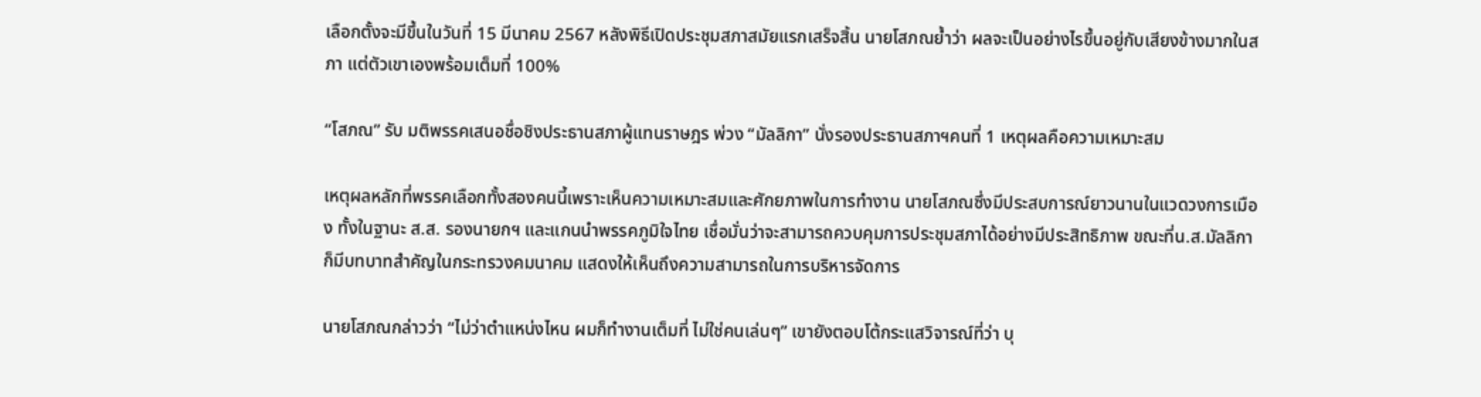เลือกตั้งจะมีขึ้นในวันที่ 15 มีนาคม 2567 หลังพิธีเปิดประชุมสภาสมัยแรกเสร็จสิ้น นายโสภณย้ำว่า ผลจะเป็นอย่างไรขึ้นอยู่กับเสียงข้างมากในสภา แต่ตัวเขาเองพร้อมเต็มที่ 100%

“โสภณ” รับ มติพรรคเสนอชื่อชิงประธานสภาผู้แทนราษฎร พ่วง “มัลลิกา” นั่งรองประธานสภาฯคนที่ 1 เหตุผลคือความเหมาะสม

เหตุผลหลักที่พรรคเลือกทั้งสองคนนี้เพราะเห็นความเหมาะสมและศักยภาพในการทำงาน นายโสภณซึ่งมีประสบการณ์ยาวนานในแวดวงการเมือง ทั้งในฐานะ ส.ส. รองนายกฯ และแกนนำพรรคภูมิใจไทย เชื่อมั่นว่าจะสามารถควบคุมการประชุมสภาได้อย่างมีประสิทธิภาพ ขณะที่น.ส.มัลลิกาก็มีบทบาทสำคัญในกระทรวงคมนาคม แสดงให้เห็นถึงความสามารถในการบริหารจัดการ

นายโสภณกล่าวว่า “ไม่ว่าตำแหน่งไหน ผมก็ทำงานเต็มที่ ไม่ใช่คนเล่นๆ” เขายังตอบโต้กระแสวิจารณ์ที่ว่า บุ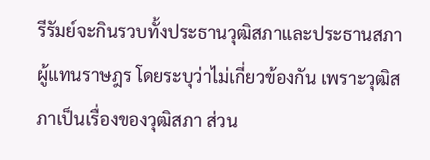รีรัมย์จะกินรวบทั้งประธานวุฒิสภาและประธานสภาผู้แทนราษฎร โดยระบุว่าไม่เกี่ยวข้องกัน เพราะวุฒิสภาเป็นเรื่องของวุฒิสภา ส่วน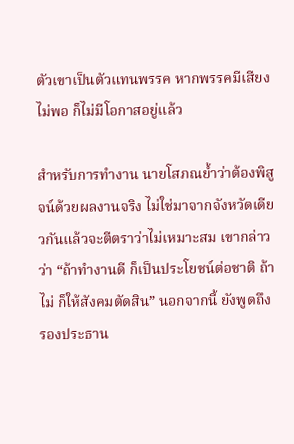ตัวเขาเป็นตัวแทนพรรค หากพรรคมีเสียงไม่พอ ก็ไม่มีโอกาสอยู่แล้ว

สำหรับการทำงาน นายโสภณย้ำว่าต้องพิสูจน์ด้วยผลงานจริง ไม่ใช่มาจากจังหวัดเดียวกันแล้วจะตีตราว่าไม่เหมาะสม เขากล่าวว่า “ถ้าทำงานดี ก็เป็นประโยชน์ต่อชาติ ถ้าไม่ ก็ให้สังคมตัดสิน” นอกจากนี้ ยังพูดถึงรองประธาน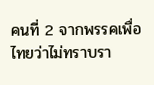คนที่ 2 จากพรรคเพื่อไทยว่าไม่ทราบรา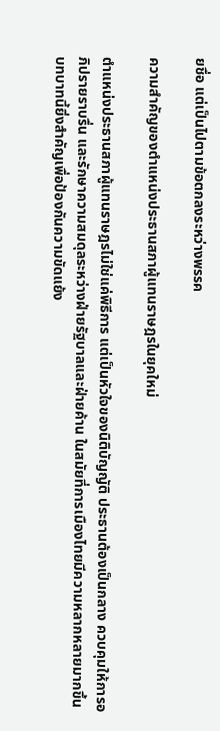ยชื่อ แต่เป็นไปตามข้อตกลงระหว่างพรรค

ความสำคัญของตำแหน่งประธานสภาผู้แทนราษฎรในยุคใหม่

ตำแหน่งประธานสภาผู้แทนราษฎรไม่ใช่แค่พิธีการ แต่เป็นหัวใจของนิติบัญญัติ ประธานต้องเป็นกลาง ควบคุมให้การอภิปรายราบรื่น และรักษาความสมดุลระหว่างฝ่ายรัฐบาลและฝ่ายค้าน ในสมัยที่การเมืองไทยมีความหลากหลายมากขึ้น บทบาทนี้ยิ่งสำคัญเพื่อป้องกันความขัดแย้ง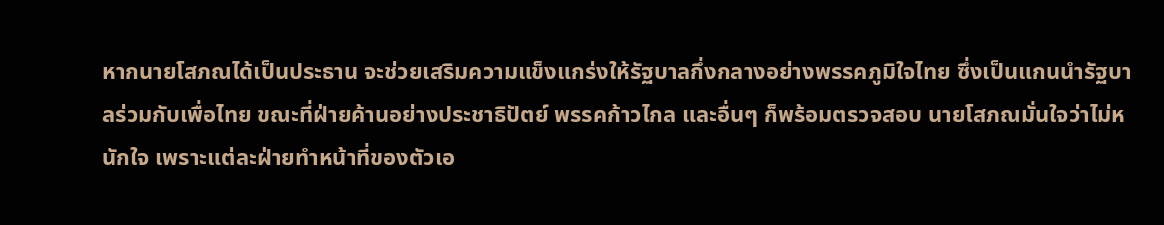หากนายโสภณได้เป็นประธาน จะช่วยเสริมความแข็งแกร่งให้รัฐบาลกึ่งกลางอย่างพรรคภูมิใจไทย ซึ่งเป็นแกนนำรัฐบาลร่วมกับเพื่อไทย ขณะที่ฝ่ายค้านอย่างประชาธิปัตย์ พรรคก้าวไกล และอื่นๆ ก็พร้อมตรวจสอบ นายโสภณมั่นใจว่าไม่หนักใจ เพราะแต่ละฝ่ายทำหน้าที่ของตัวเอ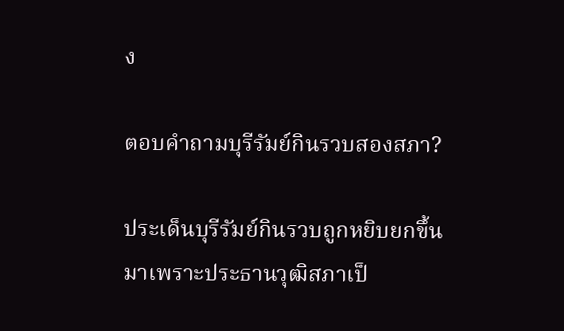ง

ตอบคำถามบุรีรัมย์กินรวบสองสภา?

ประเด็นบุรีรัมย์กินรวบถูกหยิบยกขึ้นมาเพราะประธานวุฒิสภาเป็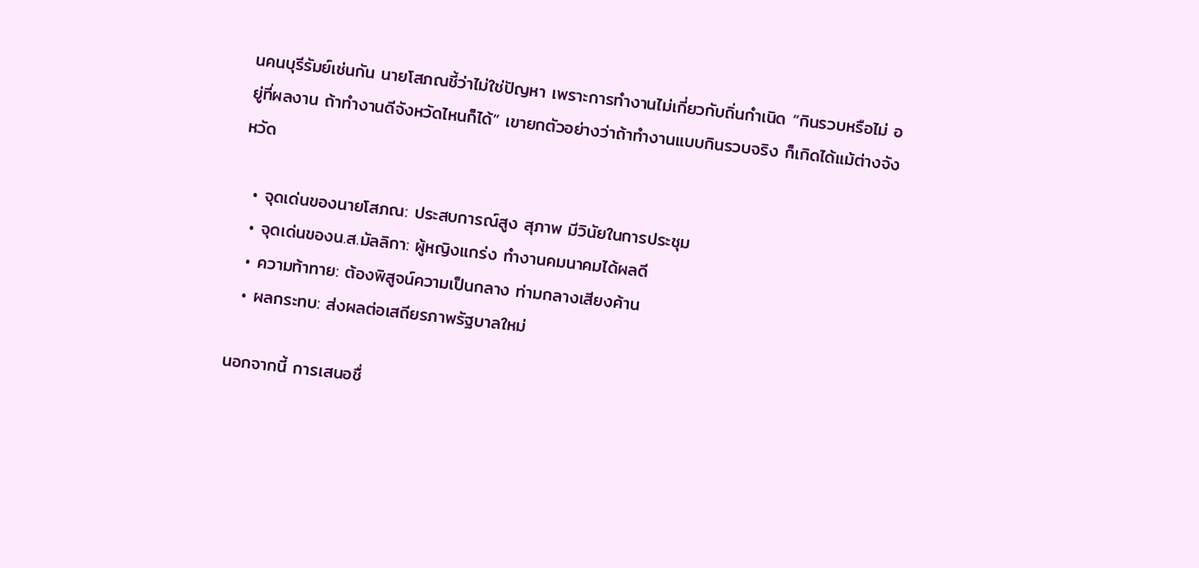นคนบุรีรัมย์เช่นกัน นายโสภณชี้ว่าไม่ใช่ปัญหา เพราะการทำงานไม่เกี่ยวกับถิ่นกำเนิด “กินรวบหรือไม่ อยู่ที่ผลงาน ถ้าทำงานดีจังหวัดไหนก็ได้” เขายกตัวอย่างว่าถ้าทำงานแบบกินรวบจริง ก็เกิดได้แม้ต่างจังหวัด

  • จุดเด่นของนายโสภณ: ประสบการณ์สูง สุภาพ มีวินัยในการประชุม
  • จุดเด่นของน.ส.มัลลิกา: ผู้หญิงแกร่ง ทำงานคมนาคมได้ผลดี
  • ความท้าทาย: ต้องพิสูจน์ความเป็นกลาง ท่ามกลางเสียงค้าน
  • ผลกระทบ: ส่งผลต่อเสถียรภาพรัฐบาลใหม่

นอกจากนี้ การเสนอชื่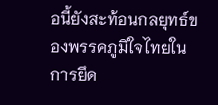อนี้ยังสะท้อนกลยุทธ์ของพรรคภูมิใจไทยในการยึด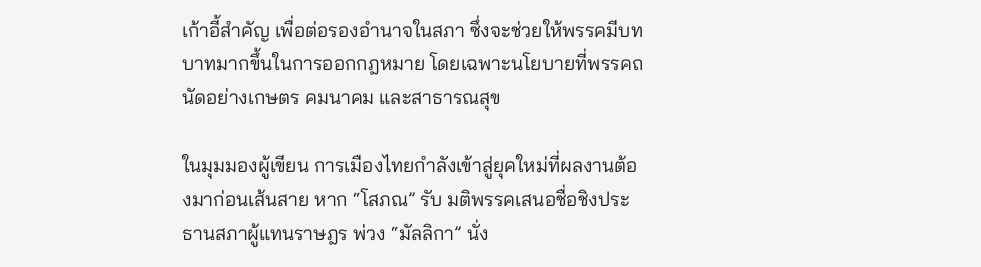เก้าอี้สำคัญ เพื่อต่อรองอำนาจในสภา ซึ่งจะช่วยให้พรรคมีบทบาทมากขึ้นในการออกกฎหมาย โดยเฉพาะนโยบายที่พรรคถนัดอย่างเกษตร คมนาคม และสาธารณสุข

ในมุมมองผู้เขียน การเมืองไทยกำลังเข้าสู่ยุคใหม่ที่ผลงานต้องมาก่อนเส้นสาย หาก “โสภณ” รับ มติพรรคเสนอชื่อชิงประธานสภาผู้แทนราษฎร พ่วง “มัลลิกา” นั่ง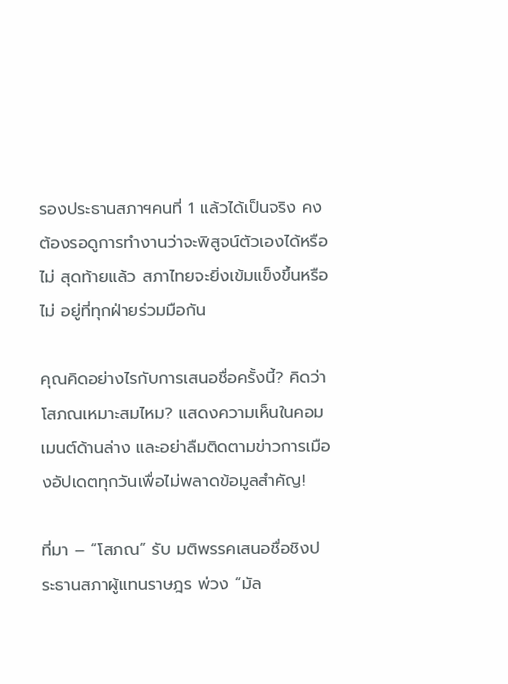รองประธานสภาฯคนที่ 1 แล้วได้เป็นจริง คงต้องรอดูการทำงานว่าจะพิสูจน์ตัวเองได้หรือไม่ สุดท้ายแล้ว สภาไทยจะยิ่งเข้มแข็งขึ้นหรือไม่ อยู่ที่ทุกฝ่ายร่วมมือกัน

คุณคิดอย่างไรกับการเสนอชื่อครั้งนี้? คิดว่าโสภณเหมาะสมไหม? แสดงความเห็นในคอมเมนต์ด้านล่าง และอย่าลืมติดตามข่าวการเมืองอัปเดตทุกวันเพื่อไม่พลาดข้อมูลสำคัญ!

ที่มา – “โสภณ” รับ มติพรรคเสนอชื่อชิงประธานสภาผู้แทนราษฎร พ่วง “มัล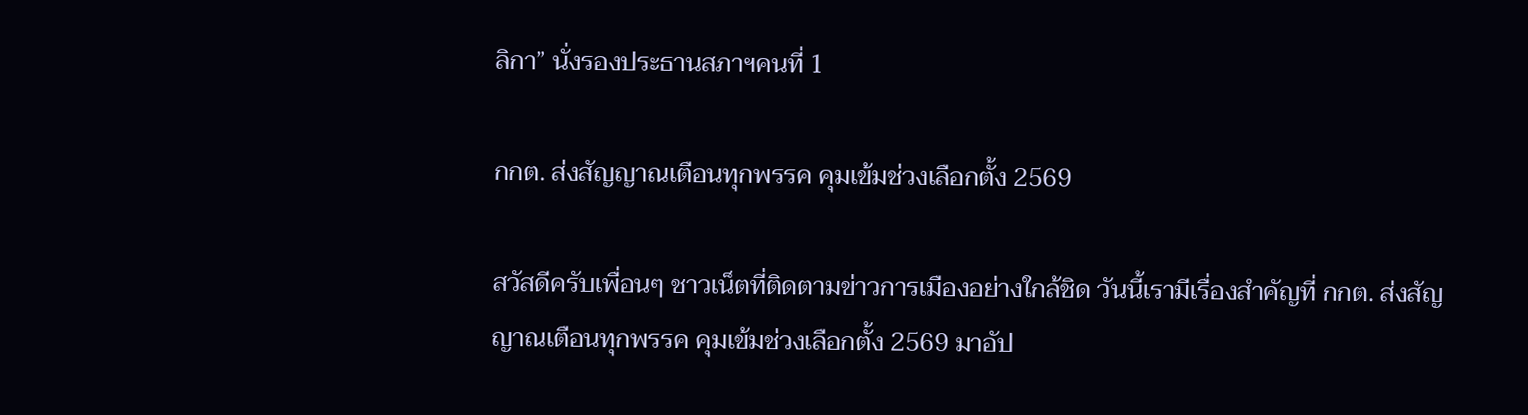ลิกา” นั่งรองประธานสภาฯคนที่ 1

กกต. ส่งสัญญาณเตือนทุกพรรค คุมเข้มช่วงเลือกตั้ง 2569

สวัสดีครับเพื่อนๆ ชาวเน็ตที่ติดตามข่าวการเมืองอย่างใกล้ชิด วันนี้เรามีเรื่องสำคัญที่ กกต. ส่งสัญญาณเตือนทุกพรรค คุมเข้มช่วงเลือกตั้ง 2569 มาอัป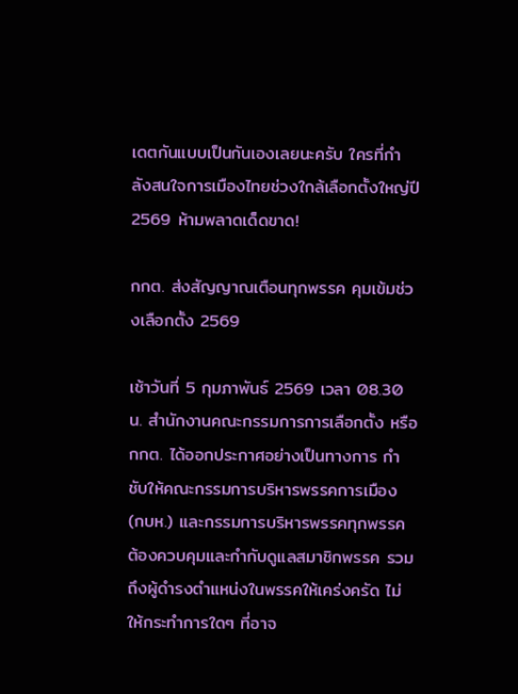เดตกันแบบเป็นกันเองเลยนะครับ ใครที่กำลังสนใจการเมืองไทยช่วงใกล้เลือกตั้งใหญ่ปี 2569 ห้ามพลาดเด็ดขาด!

กกต. ส่งสัญญาณเตือนทุกพรรค คุมเข้มช่วงเลือกตั้ง 2569

เช้าวันที่ 5 กุมภาพันธ์ 2569 เวลา 08.30 น. สำนักงานคณะกรรมการการเลือกตั้ง หรือ กกต. ได้ออกประกาศอย่างเป็นทางการ กำชับให้คณะกรรมการบริหารพรรคการเมือง (กบห.) และกรรมการบริหารพรรคทุกพรรค ต้องควบคุมและกำกับดูแลสมาชิกพรรค รวมถึงผู้ดำรงตำแหน่งในพรรคให้เคร่งครัด ไม่ให้กระทำการใดๆ ที่อาจ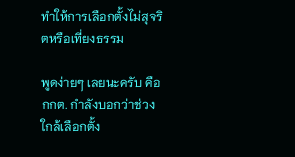ทำให้การเลือกตั้งไม่สุจริตหรือเที่ยงธรรม

พูดง่ายๆ เลยนะครับ คือ กกต. กำลังบอกว่าช่วงใกล้เลือกตั้ง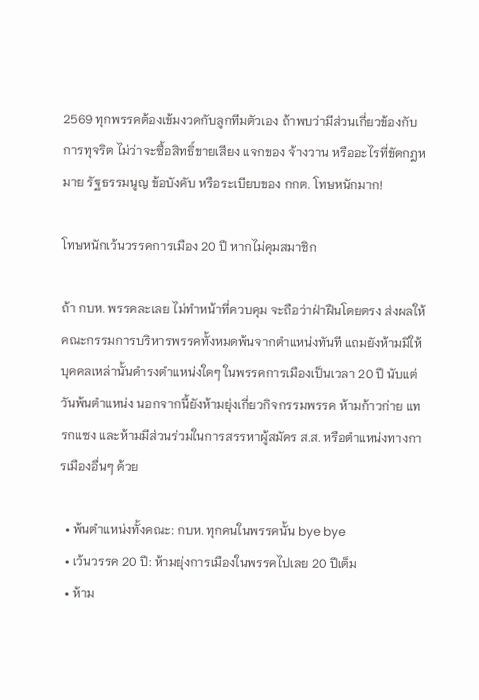2569 ทุกพรรคต้องเข้มงวดกับลูกทีมตัวเอง ถ้าพบว่ามีส่วนเกี่ยวข้องกับการทุจริต ไม่ว่าจะซื้อสิทธิ์ขายเสียง แจกของ จ้างวาน หรืออะไรที่ขัดกฎหมาย รัฐธรรมนูญ ข้อบังคับ หรือระเบียบของ กกต. โทษหนักมาก!

โทษหนักเว้นวรรคการเมือง 20 ปี หากไม่คุมสมาชิก

ถ้า กบห. พรรคละเลย ไม่ทำหน้าที่ควบคุม จะถือว่าฝ่าฝืนโดยตรง ส่งผลให้คณะกรรมการบริหารพรรคทั้งหมดพ้นจากตำแหน่งทันที แถมยังห้ามมิให้บุคคลเหล่านั้นดำรงตำแหน่งใดๆ ในพรรคการเมืองเป็นเวลา 20 ปี นับแต่วันพ้นตำแหน่ง นอกจากนี้ยังห้ามยุ่งเกี่ยวกิจกรรมพรรค ห้ามก้าวก่าย แทรกแซง และห้ามมีส่วนร่วมในการสรรหาผู้สมัคร ส.ส. หรือตำแหน่งทางการเมืองอื่นๆ ด้วย

  • พ้นตำแหน่งทั้งคณะ: กบห. ทุกคนในพรรคนั้น bye bye
  • เว้นวรรค 20 ปี: ห้ามยุ่งการเมืองในพรรคไปเลย 20 ปีเต็ม
  • ห้าม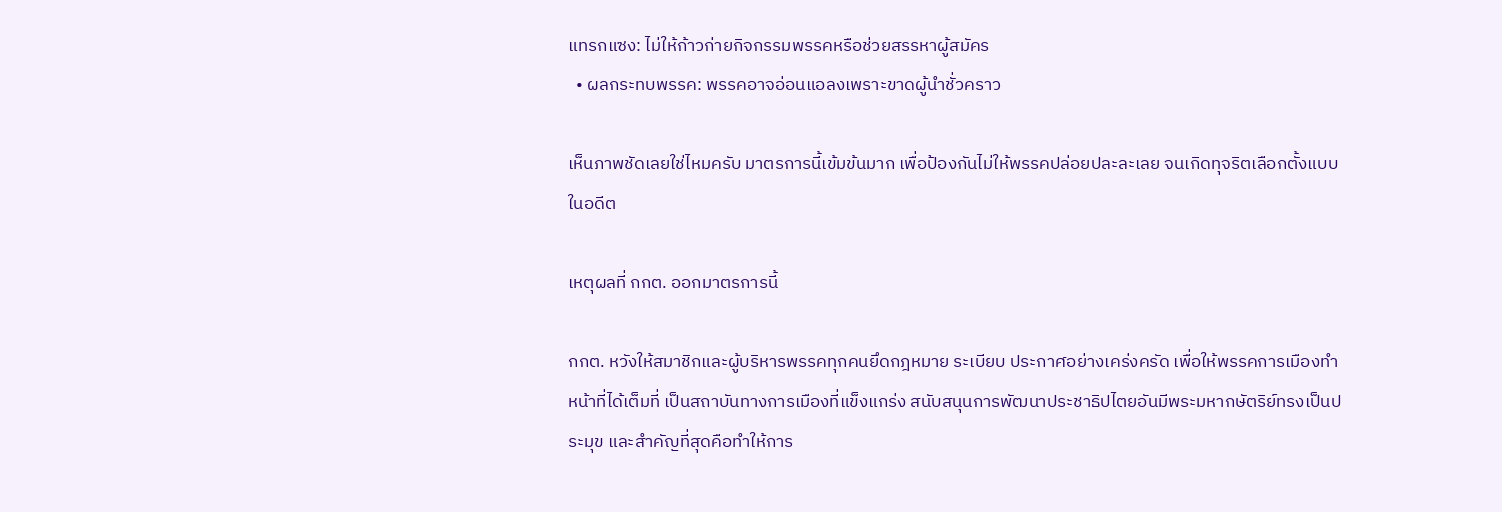แทรกแซง: ไม่ให้ก้าวก่ายกิจกรรมพรรคหรือช่วยสรรหาผู้สมัคร
  • ผลกระทบพรรค: พรรคอาจอ่อนแอลงเพราะขาดผู้นำชั่วคราว

เห็นภาพชัดเลยใช่ไหมครับ มาตรการนี้เข้มข้นมาก เพื่อป้องกันไม่ให้พรรคปล่อยปละละเลย จนเกิดทุจริตเลือกตั้งแบบในอดีต

เหตุผลที่ กกต. ออกมาตรการนี้

กกต. หวังให้สมาชิกและผู้บริหารพรรคทุกคนยึดกฎหมาย ระเบียบ ประกาศอย่างเคร่งครัด เพื่อให้พรรคการเมืองทำหน้าที่ได้เต็มที่ เป็นสถาบันทางการเมืองที่แข็งแกร่ง สนับสนุนการพัฒนาประชาธิปไตยอันมีพระมหากษัตริย์ทรงเป็นประมุข และสำคัญที่สุดคือทำให้การ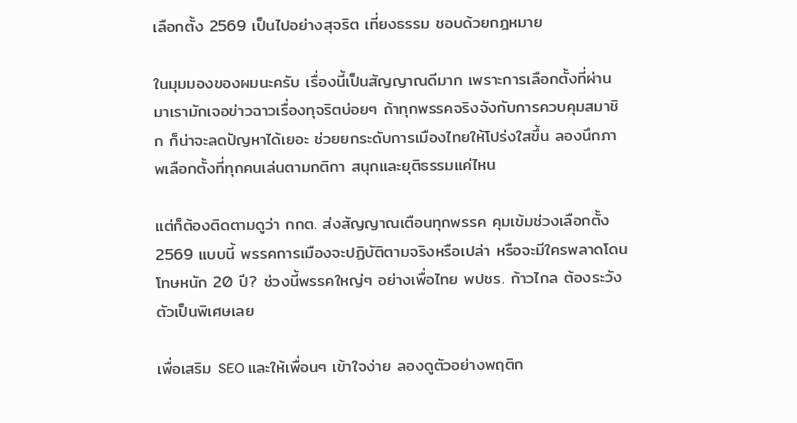เลือกตั้ง 2569 เป็นไปอย่างสุจริต เที่ยงธรรม ชอบด้วยกฎหมาย

ในมุมมองของผมนะครับ เรื่องนี้เป็นสัญญาณดีมาก เพราะการเลือกตั้งที่ผ่านมาเรามักเจอข่าวฉาวเรื่องทุจริตบ่อยๆ ถ้าทุกพรรคจริงจังกับการควบคุมสมาชิก ก็น่าจะลดปัญหาได้เยอะ ช่วยยกระดับการเมืองไทยให้โปร่งใสขึ้น ลองนึกภาพเลือกตั้งที่ทุกคนเล่นตามกติกา สนุกและยุติธรรมแค่ไหน

แต่ก็ต้องติดตามดูว่า กกต. ส่งสัญญาณเตือนทุกพรรค คุมเข้มช่วงเลือกตั้ง 2569 แบบนี้ พรรคการเมืองจะปฏิบัติตามจริงหรือเปล่า หรือจะมีใครพลาดโดนโทษหนัก 20 ปี? ช่วงนี้พรรคใหญ่ๆ อย่างเพื่อไทย พปชร. ก้าวไกล ต้องระวังตัวเป็นพิเศษเลย

เพื่อเสริม SEO และให้เพื่อนๆ เข้าใจง่าย ลองดูตัวอย่างพฤติก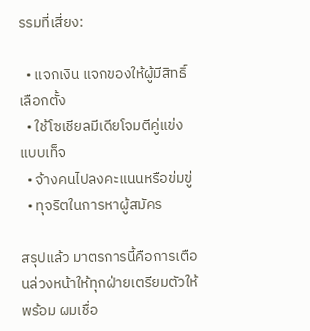รรมที่เสี่ยง:

  • แจกเงิน แจกของให้ผู้มีสิทธิ์เลือกตั้ง
  • ใช้โซเชียลมีเดียโจมตีคู่แข่งแบบเท็จ
  • จ้างคนไปลงคะแนนหรือข่มขู่
  • ทุจริตในการหาผู้สมัคร

สรุปแล้ว มาตรการนี้คือการเตือนล่วงหน้าให้ทุกฝ่ายเตรียมตัวให้พร้อม ผมเชื่อ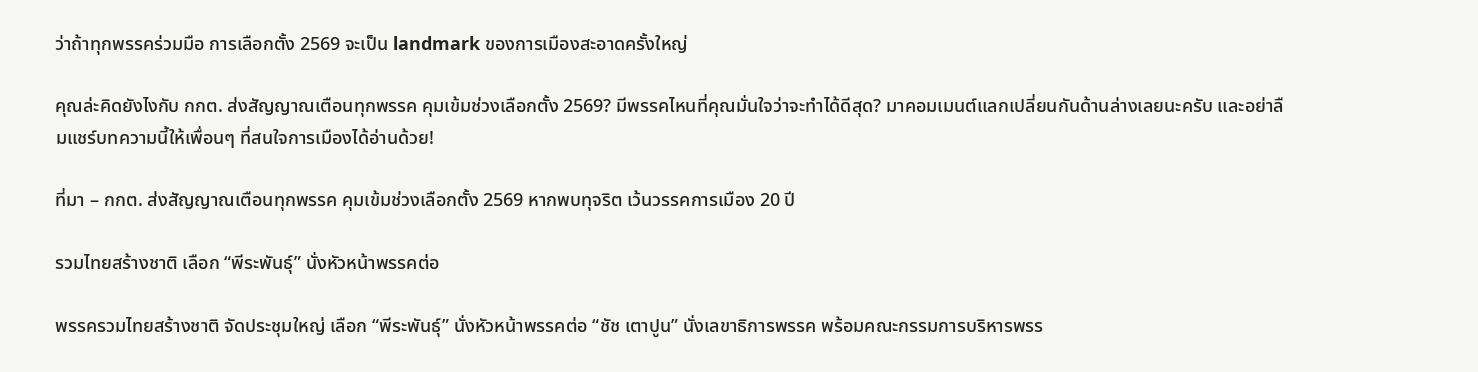ว่าถ้าทุกพรรคร่วมมือ การเลือกตั้ง 2569 จะเป็น landmark ของการเมืองสะอาดครั้งใหญ่

คุณล่ะคิดยังไงกับ กกต. ส่งสัญญาณเตือนทุกพรรค คุมเข้มช่วงเลือกตั้ง 2569? มีพรรคไหนที่คุณมั่นใจว่าจะทำได้ดีสุด? มาคอมเมนต์แลกเปลี่ยนกันด้านล่างเลยนะครับ และอย่าลืมแชร์บทความนี้ให้เพื่อนๆ ที่สนใจการเมืองได้อ่านด้วย!

ที่มา – กกต. ส่งสัญญาณเตือนทุกพรรค คุมเข้มช่วงเลือกตั้ง 2569 หากพบทุจริต เว้นวรรคการเมือง 20 ปี

รวมไทยสร้างชาติ เลือก “พีระพันธุ์” นั่งหัวหน้าพรรคต่อ

พรรครวมไทยสร้างชาติ จัดประชุมใหญ่ เลือก “พีระพันธุ์” นั่งหัวหน้าพรรคต่อ “ชัช เตาปูน” นั่งเลขาธิการพรรค พร้อมคณะกรรมการบริหารพรร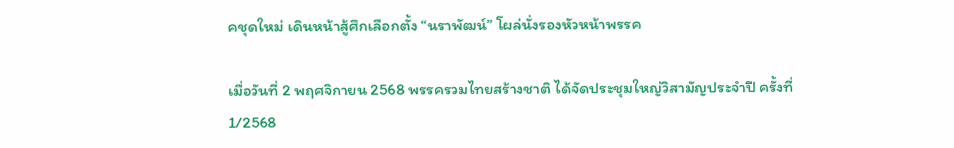คชุดใหม่ เดินหน้าสู้ศึกเลือกตั้ง “นราพัฒน์” โผล่นั่งรองหัวหน้าพรรค

เมื่อวันที่ 2 พฤศจิกายน 2568 พรรครวมไทยสร้างชาติ ได้จัดประชุมใหญ่วิสามัญประจำปี ครั้งที่ 1/2568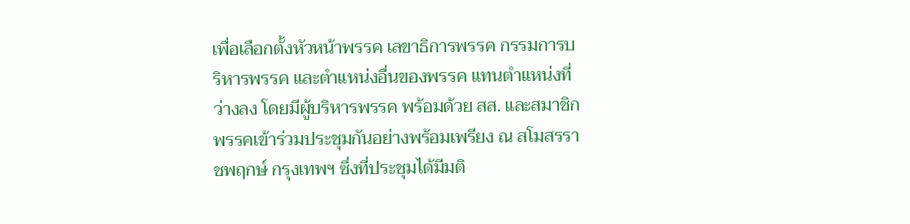เพื่อเลือกตั้งหัวหน้าพรรค เลขาธิการพรรค กรรมการบริหารพรรค และตำแหน่งอื่นของพรรค แทนตำแหน่งที่ว่างลง โดยมีผู้บริหารพรรค พร้อมด้วย สส. และสมาชิกพรรคเข้าร่วมประชุมกันอย่างพร้อมเพรียง ณ สโมสรราชพฤกษ์ กรุงเทพฯ ซึ่งที่ประชุมได้มีมติ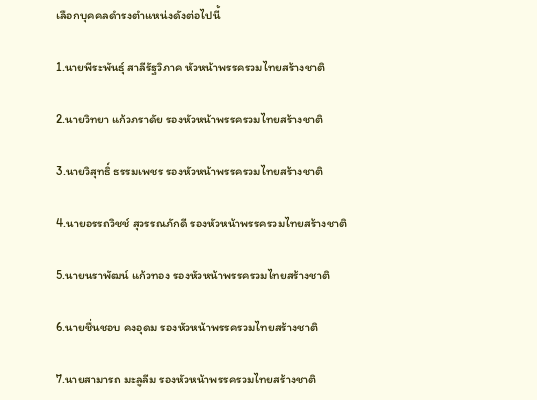เลือกบุคคลดำรงตำแหน่งดังต่อไปนี้

1.นายพีระพันธุ์ สาลีรัฐวิภาค หัวหน้าพรรครวมไทยสร้างชาติ

2.นายวิทยา แก้วภราดัย รองหัวหน้าพรรครวมไทยสร้างชาติ

3.นายวิสุทธิ์ ธรรมเพชร รองหัวหน้าพรรครวมไทยสร้างชาติ

4.นายอรรถวิชช์ สุวรรณภักดี รองหัวหน้าพรรครวมไทยสร้างชาติ

5.นายนราพัฒน์ แก้วทอง รองหัวหน้าพรรครวมไทยสร้างชาติ

6.นายชื่นชอบ คงอุดม รองหัวหน้าพรรครวมไทยสร้างชาติ

7.นายสามารถ มะลูลีม รองหัวหน้าพรรครวมไทยสร้างชาติ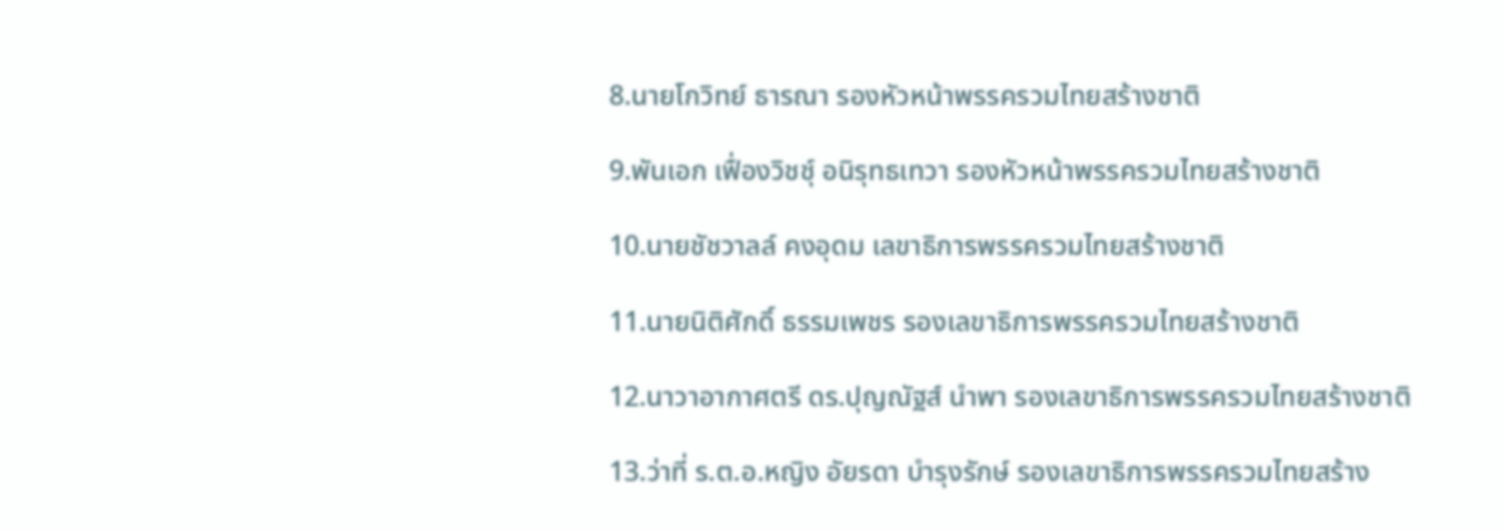8.นายโกวิทย์ ธารณา รองหัวหน้าพรรครวมไทยสร้างชาติ

9.พันเอก เฟื่องวิชชุ์ อนิรุทธเทวา รองหัวหน้าพรรครวมไทยสร้างชาติ

10.นายชัชวาลล์ คงอุดม เลขาธิการพรรครวมไทยสร้างชาติ

11.นายนิติศักดิ์ ธรรมเพชร รองเลขาธิการพรรครวมไทยสร้างชาติ

12.นาวาอากาศตรี ดร.ปุญณัฐส์ นำพา รองเลขาธิการพรรครวมไทยสร้างชาติ

13.ว่าที่ ร.ต.อ.หญิง อัยรดา บำรุงรักษ์ รองเลขาธิการพรรครวมไทยสร้าง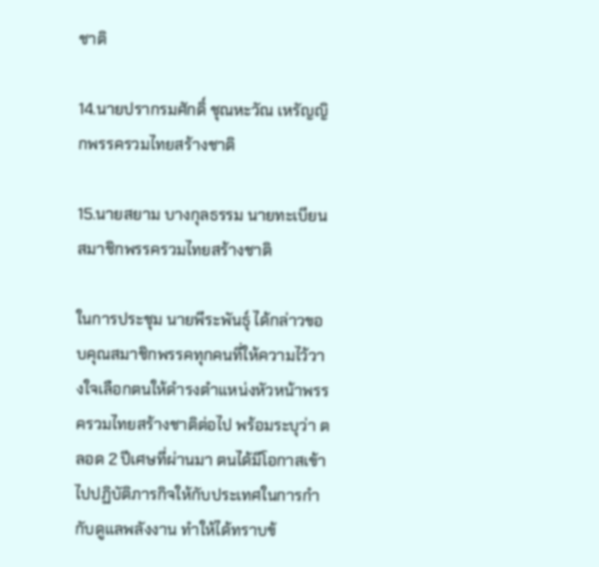ชาติ

14.นายปรากรมศักดิ์ ชุณหะวัณ เหรัญญิกพรรครวมไทยสร้างชาติ

15.นายสยาม บางกุลธรรม นายทะเบียนสมาชิกพรรครวมไทยสร้างชาติ

ในการประชุม นายพีระพันธุ์ ได้กล่าวขอบคุณสมาชิกพรรคทุกคนที่ให้ความไว้วางใจเลือกตนให้ดำรงตำแหน่งหัวหน้าพรรครวมไทยสร้างชาติต่อไป พร้อมระบุว่า ตลอด 2 ปีเศษที่ผ่านมา ตนได้มีโอกาสเข้าไปปฏิบัติภารกิจให้กับประเทศในการกำกับดูแลพลังงาน ทำให้ได้ทราบข้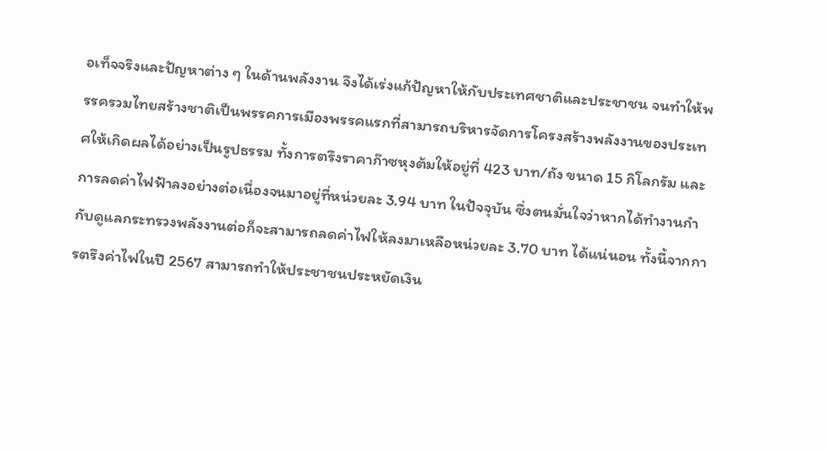อเท็จจริงและปัญหาต่าง ๆ ในด้านพลังงาน จึงได้เร่งแก้ปัญหาให้กับประเทศชาติและประชาชน จนทำให้พรรครวมไทยสร้างชาติเป็นพรรคการเมืองพรรคแรกที่สามารถบริหารจัดการโครงสร้างพลังงานของประเทศให้เกิดผลได้อย่างเป็นรูปธรรม ทั้งการตรึงราคาก๊าซหุงต้มให้อยู่ที่ 423 บาท/ถัง ขนาด 15 กิโลกรัม และการลดค่าไฟฟ้าลงอย่างต่อเนื่องจนมาอยู่ที่หน่วยละ 3.94 บาท ในปัจจุบัน ซึ่งตนมั่นใจว่าหากได้ทำงานกำกับดูแลกระทรวงพลังงานต่อก็จะสามารถลดค่าไฟให้ลงมาเหลือหน่วยละ 3.70 บาท ได้แน่นอน ทั้งนี้จากการตรึงค่าไฟในปี 2567 สามารถทำให้ประชาชนประหยัดเงิน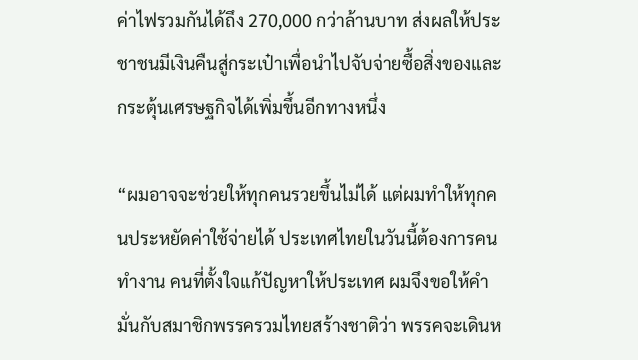ค่าไฟรวมกันได้ถึง 270,000 กว่าล้านบาท ส่งผลให้ประชาชนมีเงินคืนสู่กระเป๋าเพื่อนำไปจับจ่ายซื้อสิ่งของและกระตุ้นเศรษฐกิจได้เพิ่มขึ้นอีกทางหนึ่ง

“ผมอาจจะช่วยให้ทุกคนรวยขึ้นไม่ได้ แต่ผมทำให้ทุกคนประหยัดค่าใช้จ่ายได้ ประเทศไทยในวันนี้ต้องการคนทำงาน คนที่ตั้งใจแก้ปัญหาให้ประเทศ ผมจึงขอให้คำมั่นกับสมาชิกพรรครวมไทยสร้างชาติว่า พรรคจะเดินห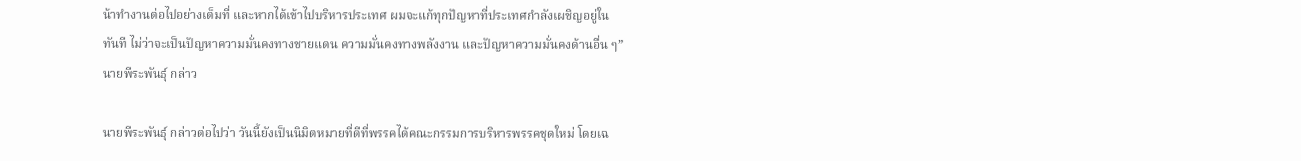น้าทำงานต่อไปอย่างเต็มที่ และหากได้เข้าไปบริหารประเทศ ผมจะแก้ทุกปัญหาที่ประเทศกำลังเผชิญอยู่ในทันที ไม่ว่าจะเป็นปัญหาความมั่นคงทางชายแดน ความมั่นคงทางพลังงาน และปัญหาความมั่นคงด้านอื่น ๆ” นายพีระพันธุ์ กล่าว

นายพีระพันธุ์ กล่าวต่อไปว่า วันนี้ยังเป็นนิมิตหมายที่ดีที่พรรคได้คณะกรรมการบริหารพรรคชุดใหม่ โดยเฉ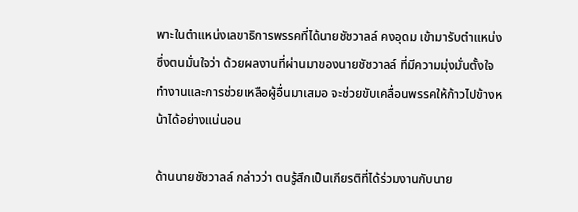พาะในตำแหน่งเลขาธิการพรรคที่ได้นายชัชวาลล์ คงอุดม เข้ามารับตำแหน่ง ซึ่งตนมั่นใจว่า ด้วยผลงานที่ผ่านมาของนายชัชวาลล์ ที่มีความมุ่งมั่นตั้งใจทำงานและการช่วยเหลือผู้อื่นมาเสมอ จะช่วยขับเคลื่อนพรรคให้ก้าวไปข้างหน้าได้อย่างแน่นอน

ด้านนายชัชวาลล์ กล่าวว่า ตนรู้สึกเป็นเกียรติที่ได้ร่วมงานกับนาย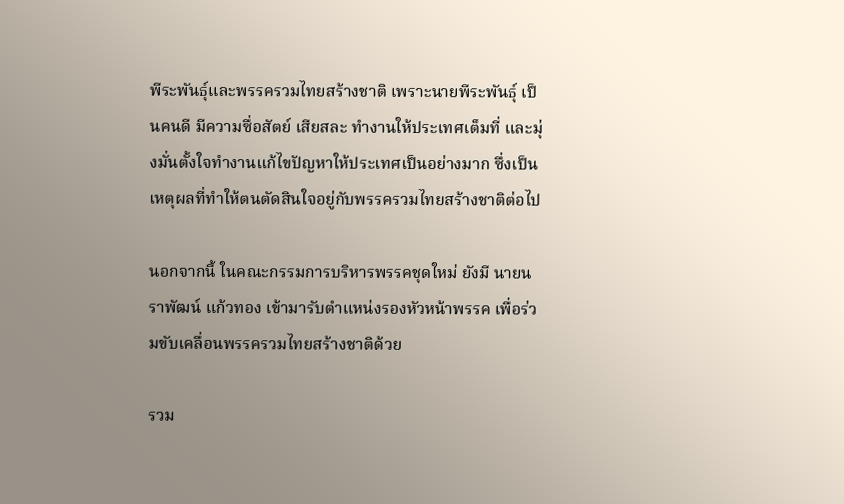พีระพันธุ์และพรรครวมไทยสร้างชาติ เพราะนายพีระพันธุ์ เป็นคนดี มีความซื่อสัตย์ เสียสละ ทำงานให้ประเทศเต็มที่ และมุ่งมั่นตั้งใจทำงานแก้ไขปัญหาให้ประเทศเป็นอย่างมาก ซึ่งเป็นเหตุผลที่ทำให้ตนตัดสินใจอยู่กับพรรครวมไทยสร้างชาติต่อไป

นอกจากนี้ ในคณะกรรมการบริหารพรรคชุดใหม่ ยังมี นายนราพัฒน์ แก้วทอง เข้ามารับตำแหน่งรองหัวหน้าพรรค เพื่อร่วมขับเคลื่อนพรรครวมไทยสร้างชาติด้วย

รวม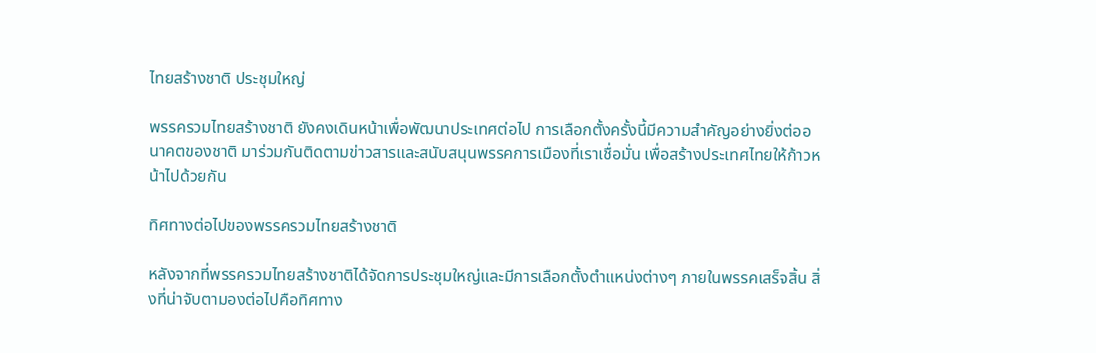ไทยสร้างชาติ ประชุมใหญ่

พรรครวมไทยสร้างชาติ ยังคงเดินหน้าเพื่อพัฒนาประเทศต่อไป การเลือกตั้งครั้งนี้มีความสำคัญอย่างยิ่งต่ออนาคตของชาติ มาร่วมกันติดตามข่าวสารและสนับสนุนพรรคการเมืองที่เราเชื่อมั่น เพื่อสร้างประเทศไทยให้ก้าวหน้าไปด้วยกัน

ทิศทางต่อไปของพรรครวมไทยสร้างชาติ

หลังจากที่พรรครวมไทยสร้างชาติได้จัดการประชุมใหญ่และมีการเลือกตั้งตำแหน่งต่างๆ ภายในพรรคเสร็จสิ้น สิ่งที่น่าจับตามองต่อไปคือทิศทาง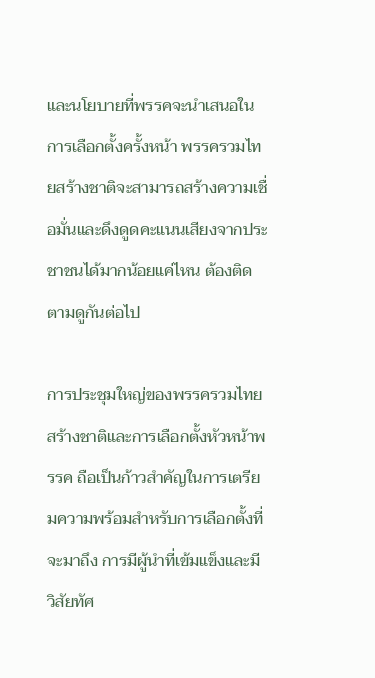และนโยบายที่พรรคจะนำเสนอในการเลือกตั้งครั้งหน้า พรรครวมไทยสร้างชาติจะสามารถสร้างความเชื่อมั่นและดึงดูดคะแนนเสียงจากประชาชนได้มากน้อยแค่ไหน ต้องติดตามดูกันต่อไป

การประชุมใหญ่ของพรรครวมไทยสร้างชาติและการเลือกตั้งหัวหน้าพรรค ถือเป็นก้าวสำคัญในการเตรียมความพร้อมสำหรับการเลือกตั้งที่จะมาถึง การมีผู้นำที่เข้มแข็งและมีวิสัยทัศ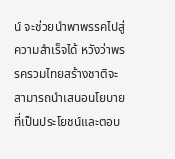น์ จะช่วยนำพาพรรคไปสู่ความสำเร็จได้ หวังว่าพรรครวมไทยสร้างชาติจะสามารถนำเสนอนโยบายที่เป็นประโยชน์และตอบ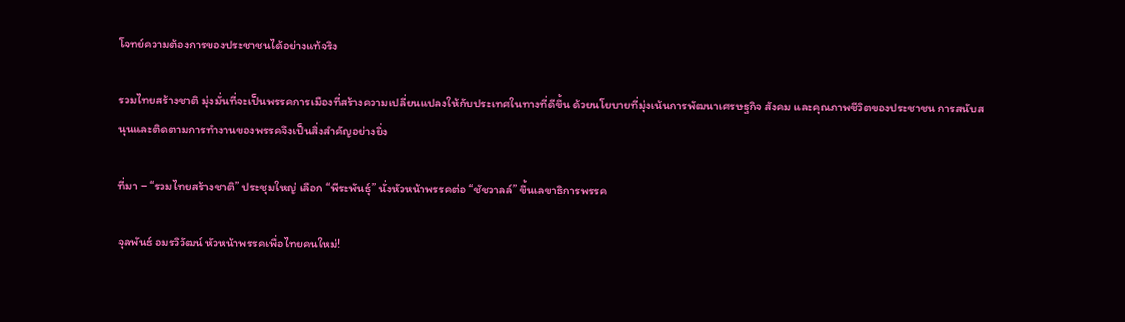โจทย์ความต้องการของประชาชนได้อย่างแท้จริง

รวมไทยสร้างชาติ มุ่งมั่นที่จะเป็นพรรคการเมืองที่สร้างความเปลี่ยนแปลงให้กับประเทศในทางที่ดีขึ้น ด้วยนโยบายที่มุ่งเน้นการพัฒนาเศรษฐกิจ สังคม และคุณภาพชีวิตของประชาชน การสนับสนุนและติดตามการทำงานของพรรคจึงเป็นสิ่งสำคัญอย่างยิ่ง

ที่มา – “รวมไทยสร้างชาติ” ประชุมใหญ่ เลือก “พีระพันธุ์” นั่งหัวหน้าพรรคต่อ “ชัชวาลล์” ขึ้นเลขาธิการพรรค

จุลพันธ์ อมรวิวัฒน์ หัวหน้าพรรคเพื่อไทยคนใหม่!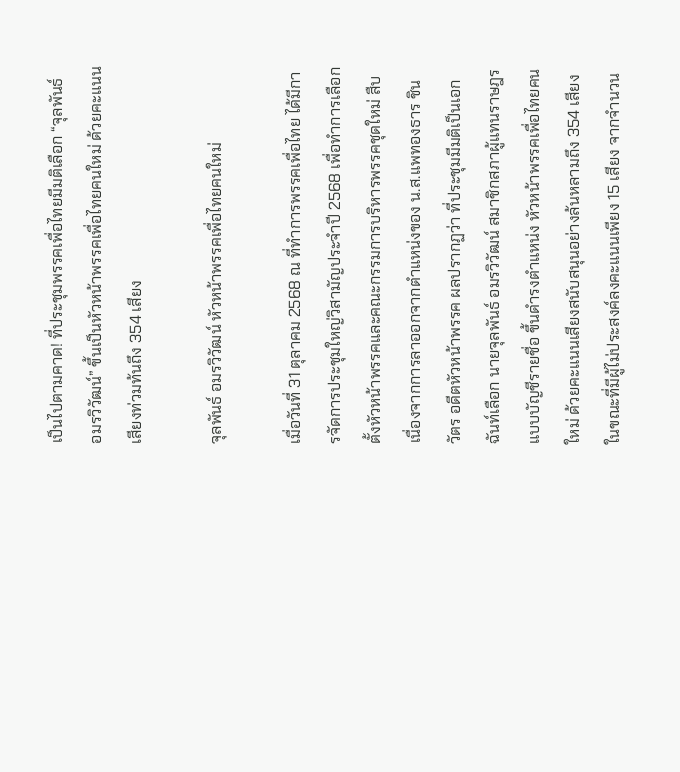เป็นไปตามคาด! ที่ประชุมพรรคเพื่อไทยมีมติเลือก “จุลพันธ์ อมรวิวัฒน์” ขึ้นเป็นหัวหน้าพรรคเพื่อไทยคนใหม่ ด้วยคะแนนเสียงท่วมท้นถึง 354 เสียง

จุลพันธ์ อมรวิวัฒน์ หัวหน้าพรรคเพื่อไทยคนใหม่

เมื่อวันที่ 31 ตุลาคม 2568 ณ ที่ทำการพรรคเพื่อไทย ได้มีการจัดการประชุมใหญ่วิสามัญประจำปี 2568 เพื่อทำการเลือกตั้งหัวหน้าพรรคและคณะกรรมการบริหารพรรคชุดใหม่ สืบเนื่องจากการลาออกจากตำแหน่งของ น.ส.แพทองธาร ชินวัตร อดีตหัวหน้าพรรค ผลปรากฏว่า ที่ประชุมมีมติเป็นเอกฉันท์เลือก นายจุลพันธ์ อมรวิวัฒน์ สมาชิกสภาผู้แทนราษฎรแบบบัญชีรายชื่อ ขึ้นดำรงตำแหน่ง หัวหน้าพรรคเพื่อไทยคนใหม่ ด้วยคะแนนเสียงสนับสนุนอย่างล้นหลามถึง 354 เสียง ในขณะที่มีผู้ไม่ประสงค์ลงคะแนนเพียง 15 เสียง จากจำนวน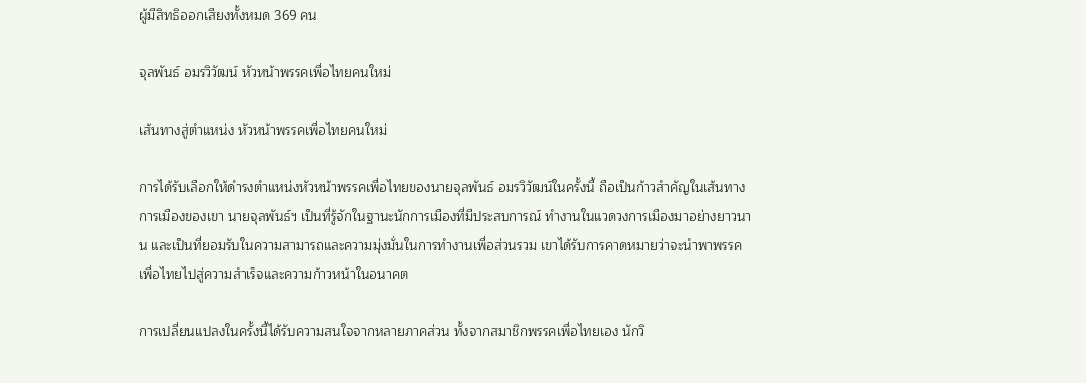ผู้มีสิทธิออกเสียงทั้งหมด 369 คน

จุลพันธ์ อมรวิวัฒน์ หัวหน้าพรรคเพื่อไทยคนใหม่

เส้นทางสู่ตำแหน่ง หัวหน้าพรรคเพื่อไทยคนใหม่

การได้รับเลือกให้ดำรงตำแหน่งหัวหน้าพรรคเพื่อไทยของนายจุลพันธ์ อมรวิวัฒน์ในครั้งนี้ ถือเป็นก้าวสำคัญในเส้นทางการเมืองของเขา นายจุลพันธ์ฯ เป็นที่รู้จักในฐานะนักการเมืองที่มีประสบการณ์ ทำงานในแวดวงการเมืองมาอย่างยาวนาน และเป็นที่ยอมรับในความสามารถและความมุ่งมั่นในการทำงานเพื่อส่วนรวม เขาได้รับการคาดหมายว่าจะนำพาพรรคเพื่อไทยไปสู่ความสำเร็จและความก้าวหน้าในอนาคต

การเปลี่ยนแปลงในครั้งนี้ได้รับความสนใจจากหลายภาคส่วน ทั้งจากสมาชิกพรรคเพื่อไทยเอง นักวิ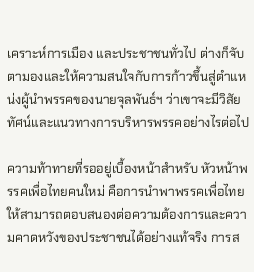เคราะห์การเมือง และประชาชนทั่วไป ต่างก็จับตามองและให้ความสนใจกับการก้าวขึ้นสู่ตำแหน่งผู้นำพรรคของนายจุลพันธ์ฯ ว่าเขาจะมีวิสัยทัศน์และแนวทางการบริหารพรรคอย่างไรต่อไป

ความท้าทายที่รออยู่เบื้องหน้าสำหรับ หัวหน้าพรรคเพื่อไทยคนใหม่ คือการนำพาพรรคเพื่อไทยให้สามารถตอบสนองต่อความต้องการและความคาดหวังของประชาชนได้อย่างแท้จริง การส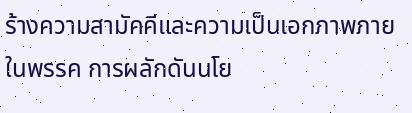ร้างความสามัคคีและความเป็นเอกภาพภายในพรรค การผลักดันนโย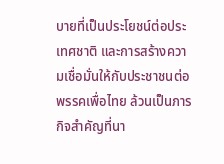บายที่เป็นประโยชน์ต่อประเทศชาติ และการสร้างความเชื่อมั่นให้กับประชาชนต่อพรรคเพื่อไทย ล้วนเป็นภารกิจสำคัญที่นา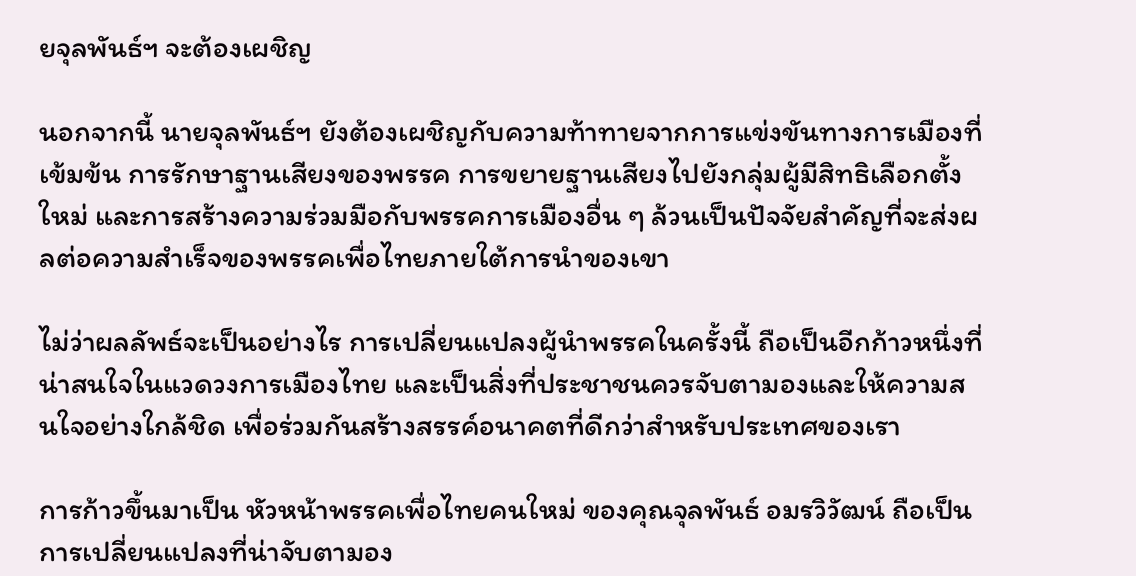ยจุลพันธ์ฯ จะต้องเผชิญ

นอกจากนี้ นายจุลพันธ์ฯ ยังต้องเผชิญกับความท้าทายจากการแข่งขันทางการเมืองที่เข้มข้น การรักษาฐานเสียงของพรรค การขยายฐานเสียงไปยังกลุ่มผู้มีสิทธิเลือกตั้งใหม่ และการสร้างความร่วมมือกับพรรคการเมืองอื่น ๆ ล้วนเป็นปัจจัยสำคัญที่จะส่งผลต่อความสำเร็จของพรรคเพื่อไทยภายใต้การนำของเขา

ไม่ว่าผลลัพธ์จะเป็นอย่างไร การเปลี่ยนแปลงผู้นำพรรคในครั้งนี้ ถือเป็นอีกก้าวหนึ่งที่น่าสนใจในแวดวงการเมืองไทย และเป็นสิ่งที่ประชาชนควรจับตามองและให้ความสนใจอย่างใกล้ชิด เพื่อร่วมกันสร้างสรรค์อนาคตที่ดีกว่าสำหรับประเทศของเรา

การก้าวขึ้นมาเป็น หัวหน้าพรรคเพื่อไทยคนใหม่ ของคุณจุลพันธ์ อมรวิวัฒน์ ถือเป็นการเปลี่ยนแปลงที่น่าจับตามอง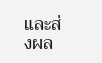และส่งผล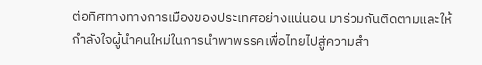ต่อทิศทางทางการเมืองของประเทศอย่างแน่นอน มาร่วมกันติดตามและให้กำลังใจผู้นำคนใหม่ในการนำพาพรรคเพื่อไทยไปสู่ความสำ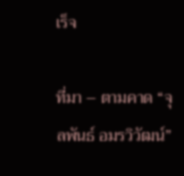เร็จ

ที่มา – ตามคาด “จุลพันธ์ อมรวิวัฒน์”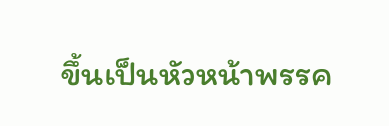ขึ้นเป็นหัวหน้าพรรค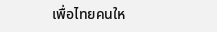เพื่อไทยคนให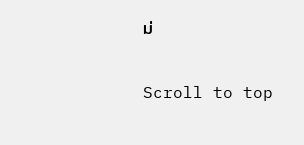ม่

Scroll to top